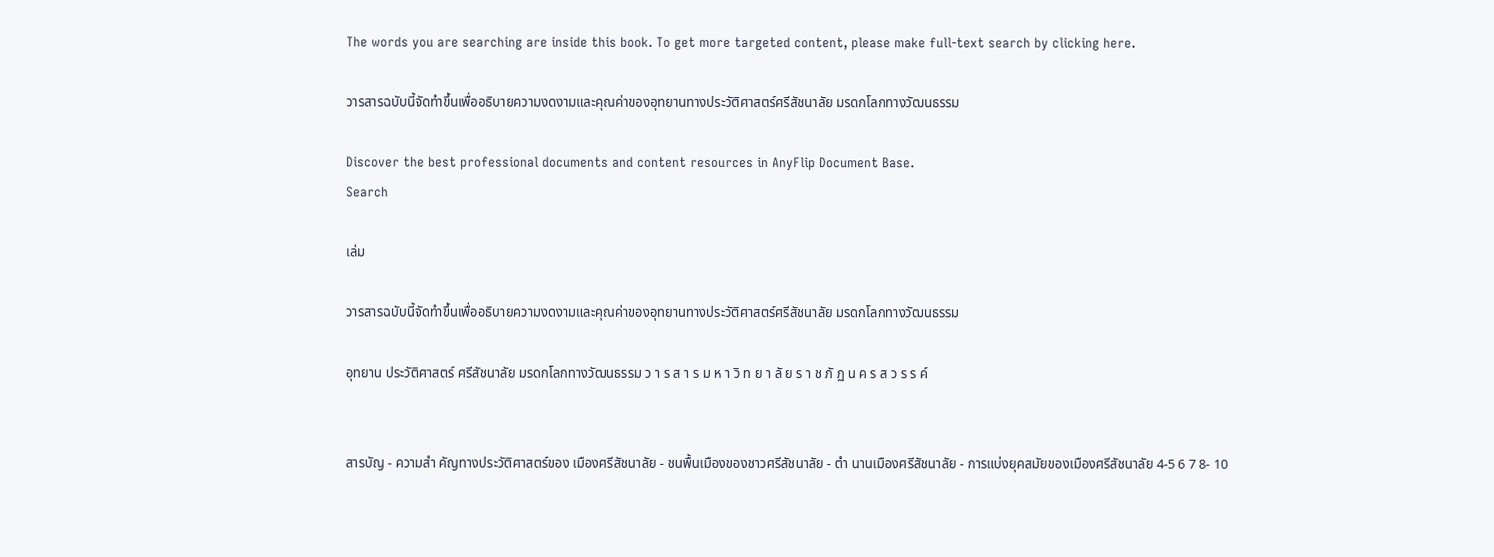The words you are searching are inside this book. To get more targeted content, please make full-text search by clicking here.

วารสารฉบับนี้จัดทำขึ้นเพื่ออธิบายความงดงามและคุณค่าของอุทยานทางประวัติศาสตร์ศรีสัชนาลัย มรดกโลกทางวัฒนธรรม

Discover the best professional documents and content resources in AnyFlip Document Base.
Search

เล่ม

วารสารฉบับนี้จัดทำขึ้นเพื่ออธิบายความงดงามและคุณค่าของอุทยานทางประวัติศาสตร์ศรีสัชนาลัย มรดกโลกทางวัฒนธรรม

อุทยาน ประวัติศาสตร์ ศรีสัชนาลัย มรดกโลกทางวัฒนธรรม ว า ร ส า ร ม ห า วิ ท ย า ลั ย ร า ช ภั ฏ น ค ร ส ว ร ร ค์


สารบัญ - ความสำ คัญทางประวัติศาสตร์ของ เมืองศรีสัชนาลัย - ชนพื้นเมืองของชาวศรีสัชนาลัย - ตำ นานเมืองศรีสัชนาลัย - การแบ่งยุคสมัยของเมืองศรีสัชนาลัย 4-5 6 7 8- 10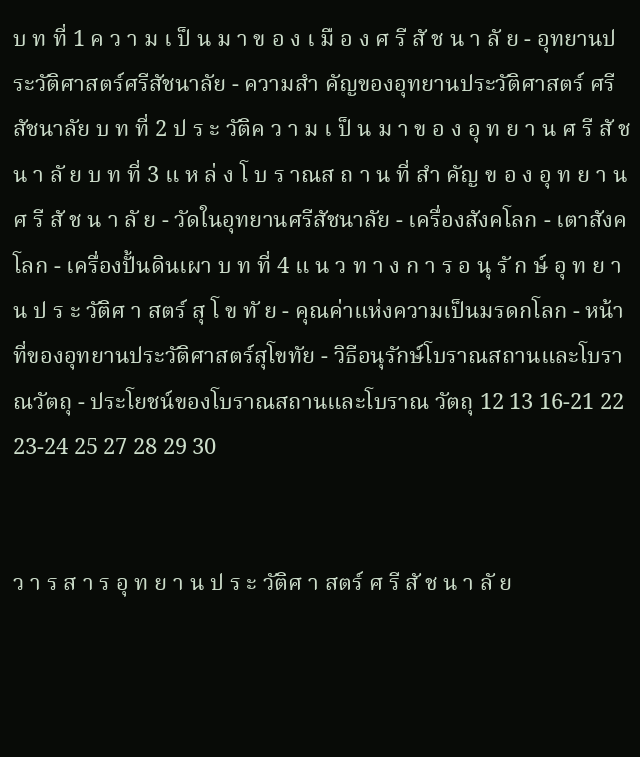บ ท ที่ 1 ค ว า ม เ ป็ น ม า ข อ ง เ มื อ ง ศ รี สั ช น า ลั ย - อุทยานประวัติศาสตร์ศรีสัชนาลัย - ความสำ คัญของอุทยานประวัติศาสตร์ ศรีสัชนาลัย บ ท ที่ 2 ป ร ะ วัติค ว า ม เ ป็ น ม า ข อ ง อุ ท ย า น ศ รี สั ช น า ลั ย บ ท ที่ 3 แ ห ล่ ง โ บ ร าณส ถ า น ที่ สำ คัญ ข อ ง อุ ท ย า น ศ รี สั ช น า ลั ย - วัดในอุทยานศรีสัชนาลัย - เครื่องสังคโลก - เตาสังคโลก - เครื่องปั้นดินเผา บ ท ที่ 4 แ น ว ท า ง ก า ร อ นุ รั ก ษ์ อุ ท ย า น ป ร ะ วัติศ า สตร์ สุ โ ข ทั ย - คุณค่าแห่งความเป็นมรดกโลก - หน้าที่ของอุทยานประวัติศาสตร์สุโขทัย - วิธีอนุรักษ์โบราณสถานและโบราณวัตถุ - ประโยชน์ของโบราณสถานและโบราณ วัตถุ 12 13 16-21 22 23-24 25 27 28 29 30


ว า ร ส า ร อุ ท ย า น ป ร ะ วัติศ า สตร์ ศ รี สั ช น า ลั ย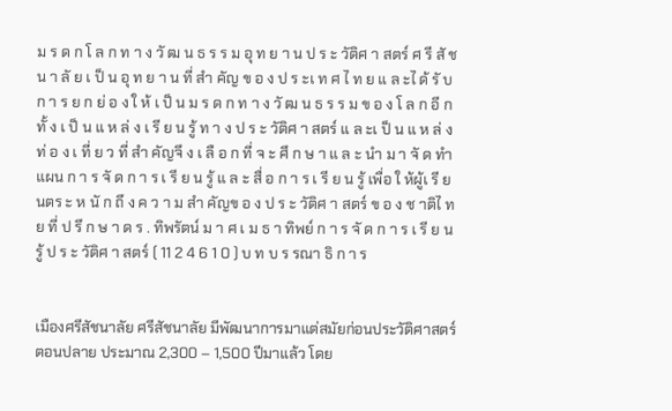ม ร ด ก โ ล ก ท า ง วั ฒ น ธ ร ร ม อุ ท ย า น ป ร ะ วัติศ า สตร์ ศ รี สั ช น า ลั ย เ ป็ น อุ ท ย า น ที่ สำ คัญ ข อ ง ป ร ะเ ท ศ ไ ท ย แ ล ะไ ด้ รั บ ก า ร ย ก ย่ อ ง ใ ห้ เ ป็ น ม ร ด ก ท า ง วั ฒ น ธ ร ร ม ข อ ง โ ล ก อี ก ทั้ ง เ ป็ น แ ห ล่ ง เ รี ย น รู้ ท า ง ป ร ะ วัติศ า สตร์ แ ล ะเ ป็ น แ ห ล่ ง ท่ อ ง เ ที่ ย ว ที่ สำ คัญจึ ง เ ลื อ ก ที่ จ ะ ศึ ก ษ า แ ล ะ นำ ม า จั ด ทำ แผน ก า ร จั ด ก า ร เ รี ย น รู้ แ ล ะ สื่ อ ก า ร เ รี ย น รู้ เพื่อ ใ ห้ผู้เ รี ย นตร ะ ห นั ก ถึ ง ค ว า ม สำ คัญข อ ง ป ร ะ วัติศ า สตร์ ข อ ง ช าติไ ท ย ที่ ป รึ ก ษ า ด ร . ทิพรัตน์ ม า ศ เ ม ธ า ทิพย์ ก า ร จั ด ก า ร เ รี ย น รู้ ป ร ะ วัติศ า สตร์ ( 11 2 4 6 1 0 ) บ ท บ ร รณา ธิ ก า ร


เมืองศรีสัชนาลัย ศรีสัชนาลัย มีพัฒนาการมาแต่สมัยก่อนประวัติศาสตร์ตอนปลาย ประมาณ 2,300 – 1,500 ปีมาแล้ว โดย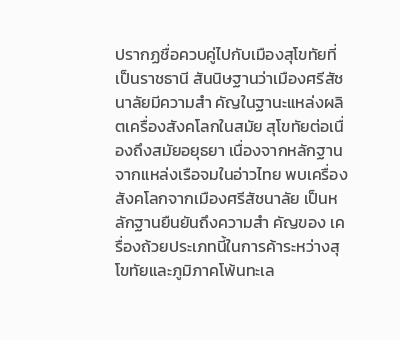ปรากฏชื่อควบคู่ไปกับเมืองสุโขทัยที่เป็นราชธานี สันนิษฐานว่าเมืองศรีสัชนาลัยมีความสำ คัญในฐานะแหล่งผลิตเครื่องสังคโลกในสมัย สุโขทัยต่อเนื่องถึงสมัยอยุธยา เนื่องจากหลักฐานจากแหล่งเรือจมในอ่าวไทย พบเครื่องสังคโลกจากเมืองศรีสัชนาลัย เป็นหลักฐานยืนยันถึงความสำ คัญของ เครื่องถ้วยประเภทนี้ในการค้าระหว่างสุโขทัยและภูมิภาคโพ้นทะเล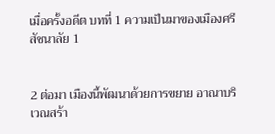เมื่อครั้งอดีต บทที่ 1 ความเป็นมาของเมืองศรีสัชนาลัย 1


2 ต่อมา เมืองนี้พัฒนาด้วยการขยาย อาณาบริเวณสร้า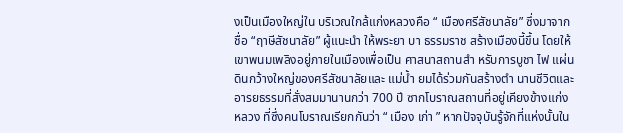งเป็นเมืองใหญ่ใน บริเวณใกล้แก่งหลวงคือ “ เมืองศรีสัชนาลัย” ซึ่งมาจากชื่อ “ฤาษีสัชนาลัย” ผู้แนะนำ ให้พระยา บา ธรรมราช สร้างเมืองนี้ขึ้น โดยให้ เขาพนมเพลิงอยู่ภายในเมืองเพื่อเป็น ศาสนาสถานสำ หรับการบูชา ไฟ แผ่นดินกว้างใหญ่ของศรีสัชนาลัยและ แม่น้ำ ยมได้ร่วมกันสร้างตำ นานชีวิตและ อารยธรรมที่สั่งสมมานานกว่า 700 ปี ซากโบราณสถานที่อยู่เคียงข้างแก่ง หลวง ที่ซึ่งคนโบราณเรียกกันว่า “ เมือง เก่า ” หากปัจจุบันรู้จักที่แห่งนั้นใน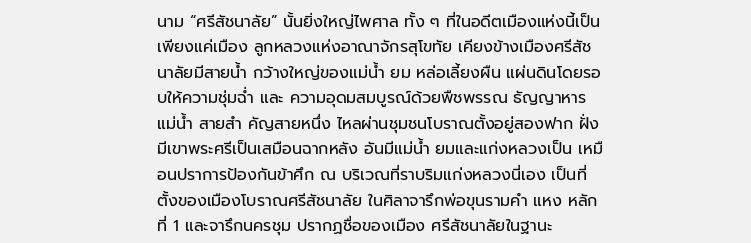นาม “ศรีสัชนาลัย” นั้นยิ่งใหญ่ไพศาล ทั้ง ๆ ที่ในอดีตเมืองแห่งนี้เป็นเพียงแค่เมือง ลูกหลวงแห่งอาณาจักรสุโขทัย เคียงข้างเมืองศรีสัชนาลัยมีสายน้ำ กว้างใหญ่ของแม่น้ำ ยม หล่อเลี้ยงผืน แผ่นดินโดยรอบให้ความชุ่มฉ่ำ และ ความอุดมสมบูรณ์ด้วยพืชพรรณ ธัญญาหาร แม่น้ำ สายสำ คัญสายหนึ่ง ไหลผ่านชุมชนโบราณตั้งอยู่สองฟาก ฝั่ง มีเขาพระศรีเป็นเสมือนฉากหลัง อันมีแม่น้ำ ยมและแก่งหลวงเป็น เหมือนปราการป้องกันข้าศึก ณ บริเวณที่ราบริมแก่งหลวงนี่เอง เป็นที่ตั้งของเมืองโบราณศรีสัชนาลัย ในศิลาจารึกพ่อขุนรามคำ แหง หลักที่ 1 และจารึกนครชุม ปรากฏชื่อของเมือง ศรีสัชนาลัยในฐานะ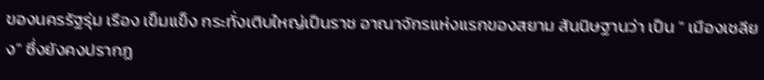ของนครรัฐรุ่ม เรือง เข็มแข็ง กระทั่งเติบใหญ่เป็นราช อาณาจักรแห่งแรกของสยาม สันนิษฐานว่า เป็น “ เมืองเชลียง” ซึ่งยังคงปรากฏ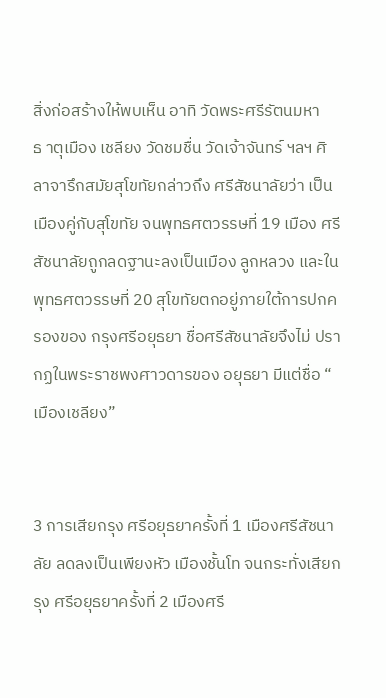สิ่งก่อสร้างให้พบเห็น อาทิ วัดพระศรีรัตนมหา ธ าตุเมือง เชลียง วัดชมชื่น วัดเจ้าจันทร์ ฯลฯ ศิลาจารึกสมัยสุโขทัยกล่าวถึง ศรีสัชนาลัยว่า เป็นเมืองคู่กับสุโขทัย จนพุทธศตวรรษที่ 19 เมือง ศรีสัชนาลัยถูกลดฐานะลงเป็นเมือง ลูกหลวง และในพุทธศตวรรษที่ 20 สุโขทัยตกอยู่ภายใต้การปกครองของ กรุงศรีอยุธยา ชื่อศรีสัชนาลัยจึงไม่ ปรากฏในพระราชพงศาวดารของ อยุธยา มีแต่ชื่อ “ เมืองเชลียง”


3 การเสียกรุง ศรีอยุธยาครั้งที่ 1 เมืองศรีสัชนาลัย ลดลงเป็นเพียงหัว เมืองชั้นโท จนกระทั่งเสียกรุง ศรีอยุธยาครั้งที่ 2 เมืองศรี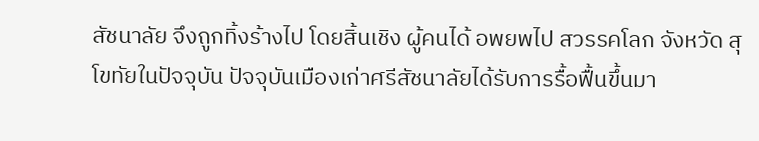สัชนาลัย จึงถูกทิ้งร้างไป โดยสิ้นเชิง ผู้คนได้ อพยพไป สวรรคโลก จังหวัด สุโขทัยในปัจจุบัน ปัจจุบันเมืองเก่าศรีสัชนาลัยได้รับการรื้อฟื้นขึ้นมา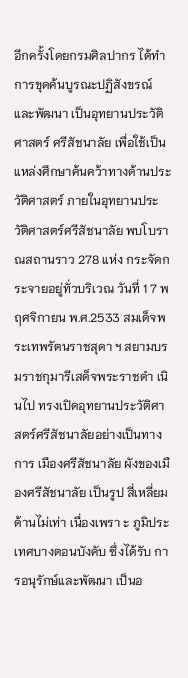อีกครั้งโดยกรมศิลปากร ได้ทำ การขุดค้นบูรณะปฏิสังขรณ์และพัฒนา เป็นอุทยานประวัติศาสตร์ ศรีสัชนาลัย เพื่อใช้เป็นแหล่งศึกษาค้นคว้าทางด้านประวัติศาสตร์ ภายในอุทยานประวัติศาสตร์ศรีสัชนาลัย พบโบราณสถานราว 278 แห่ง กระจัดกระจายอยู่ทั่วบริเวณ วันที่ 1 7 พฤศจิกายน พ.ศ.2533 สมเด็จพระเทพรัตนราชสุดา ฯ สยามบรมราชกุมารีเสด็จพระราชดำ เนินไป ทรงเปิดอุทยานประวัติศาสตร์ศรีสัชนาลัยอย่างเป็นทางการ เมืองศรีสัชนาลัย ผังของเมืองศรีสัชนาลัย เป็นรูป สี่เหลี่ยมด้านไม่เท่า เนื่องเพรา ะ ภูมิประเทศบางตอนบังคับ ซึ่งได้รับ การอนุรักษ์และพัฒนา เป็นอ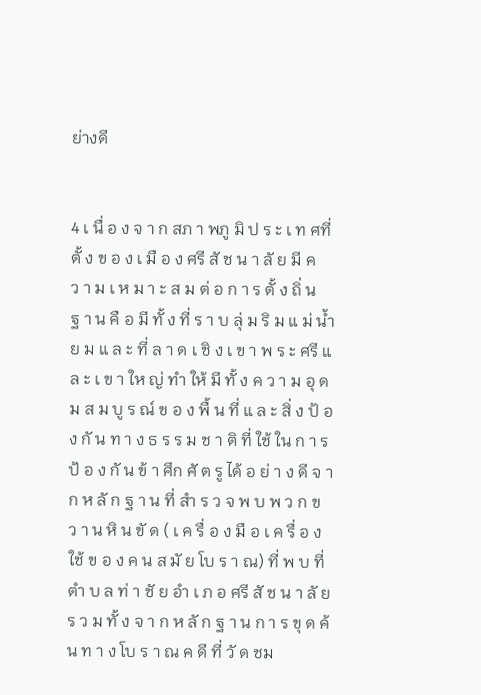ย่างดี


4 เ นื่ อ ง จ า ก สภ า พภู มิ ป ร ะ เ ท ศที่ ตั้ ง ข อ ง เ มื อ ง ศรี สั ช น า ลั ย มี ค ว า ม เ ห ม า ะ ส ม ต่ อ ก า ร ตั้ ง ถิ่ น ฐ า น คื อ มี ทั้ ง ที่ ร า บ ลุ่ ม ริ ม แ ม่ น้ำ ย ม แ ล ะ ที่ ล า ด เ ชิ ง เ ข า พ ร ะ ศรี แ ล ะ เ ข า ให ญ่ ทำ ให้ มี ทั้ ง ค ว า ม อุ ด ม ส ม บู ร ณ์ ข อ ง พื้ น ที่ แ ล ะ สิ่ ง ป้ อ ง กั น ท า ง ธ ร ร ม ช า ติ ที่ ใช้ ใน ก า ร ป้ อ ง กั น ข้ า ศึก ศั ต รู ได้ อ ย่ า ง ดี จ า ก ห ลั ก ฐ า น ที่ สำ ร ว จ พ บ พ ว ก ข ว า น หิ น ขั ด ( เ ค รื่ อ ง มื อ เ ค รื่ อ ง ใช้ ข อ ง ค น ส มั ย โบ ร า ณ) ที่ พ บ ที่ ตำ บ ล ท่ า ชั ย อำ เ ภ อ ศรี สั ช น า ลั ย ร ว ม ทั้ ง จ า ก ห ลั ก ฐ า น ก า ร ขุ ด ค้ น ท า ง โบ ร า ณ ค ดี ที่ วั ด ชม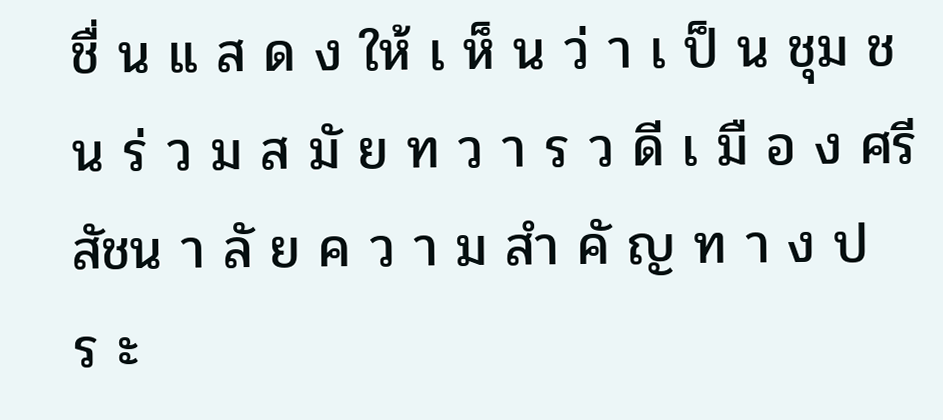ชื่ น แ ส ด ง ให้ เ ห็ น ว่ า เ ป็ น ชุม ช น ร่ ว ม ส มั ย ท ว า ร ว ดี เ มื อ ง ศรี สัชน า ลั ย ค ว า ม สำ คั ญ ท า ง ป ร ะ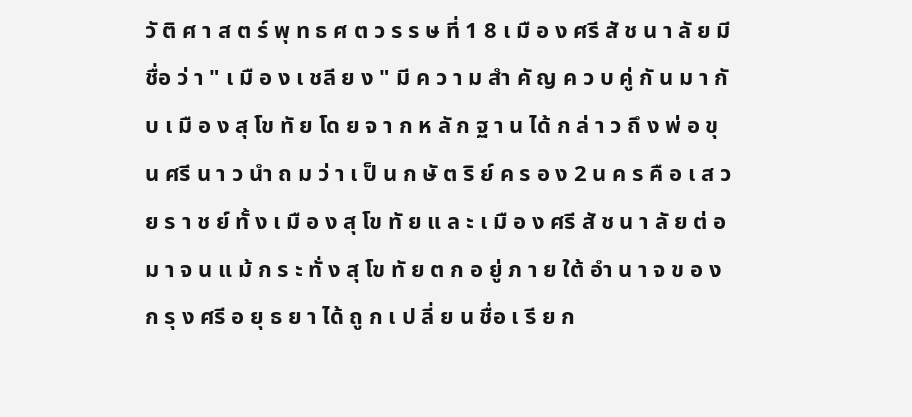วั ติ ศ า ส ต ร์ พุ ท ธ ศ ต ว ร ร ษ ที่ 1 8 เ มื อ ง ศรี สั ช น า ลั ย มี ชื่อ ว่ า " เ มื อ ง เ ชลี ย ง " มี ค ว า ม สำ คั ญ ค ว บ คู่ กั น ม า กั บ เ มื อ ง สุ โข ทั ย โด ย จ า ก ห ลั ก ฐ า น ได้ ก ล่ า ว ถึ ง พ่ อ ขุ น ศรี น า ว นำ ถ ม ว่ า เ ป็ น ก ษั ต ริ ย์ ค ร อ ง 2 น ค ร คื อ เ ส ว ย ร า ช ย์ ทั้ ง เ มื อ ง สุ โข ทั ย แ ล ะ เ มื อ ง ศรี สั ช น า ลั ย ต่ อ ม า จ น แ ม้ ก ร ะ ทั่ ง สุ โข ทั ย ต ก อ ยู่ ภ า ย ใต้ อำ น า จ ข อ ง ก รุ ง ศรี อ ยุ ธ ย า ได้ ถู ก เ ป ลี่ ย น ชื่อ เ รี ย ก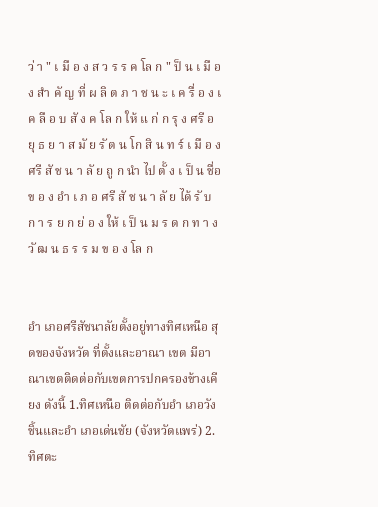ว่ า " เ มื อ ง ส ว ร ร ค โล ก " ป็ น เ มื อ ง สำ คั ญ ที่ ผ ลิ ต ภ า ช น ะ เ ค รื่ อ ง เ ค ลื อ บ สั ง ค โล ก ให้ แ ก่ ก รุ ง ศรี อ ยุ ธ ย า ส มั ย รั ต น โก สิ น ท ร์ เ มื อ ง ศรี สั ช น า ลั ย ถู ก นำ ไป ตั้ ง เ ป็ น ชื่อ ข อ ง อำ เ ภ อ ศรี สั ช น า ลั ย ได้ รั บ ก า ร ย ก ย่ อ ง ให้ เ ป็ น ม ร ด ก ท า ง วั ฒ น ธ ร ร ม ข อ ง โล ก


อำ เภอศรีสัชนาลัยตั้งอยู่ทางทิศเหนือ สุดของจังหวัด ที่ตั้งและอาณา เขต มีอาณาเขตติดต่อกับเขตการปกครองข้างเคียง ดังนี้ 1.ทิศเหนือ ติดต่อกับอำ เภอวังชิ้นและอำ เภอเด่นชัย (จังหวัดแพร่) 2.ทิศตะ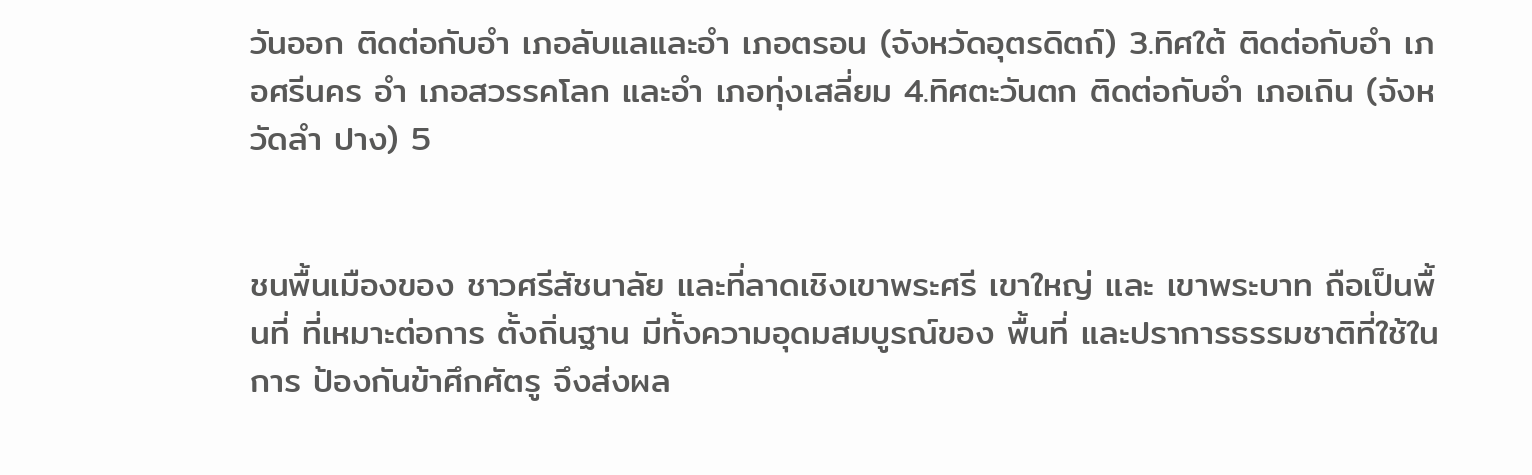วันออก ติดต่อกับอำ เภอลับแลและอำ เภอตรอน (จังหวัดอุตรดิตถ์) 3.ทิศใต้ ติดต่อกับอำ เภอศรีนคร อำ เภอสวรรคโลก และอำ เภอทุ่งเสลี่ยม 4.ทิศตะวันตก ติดต่อกับอำ เภอเถิน (จังหวัดลำ ปาง) 5


ชนพื้นเมืองของ ชาวศรีสัชนาลัย และที่ลาดเชิงเขาพระศรี เขาใหญ่ และ เขาพระบาท ถือเป็นพื้นที่ ที่เหมาะต่อการ ตั้งถิ่นฐาน มีทั้งความอุดมสมบูรณ์ของ พื้นที่ และปราการธรรมชาติที่ใช้ในการ ป้องกันข้าศึกศัตรู จึงส่งผล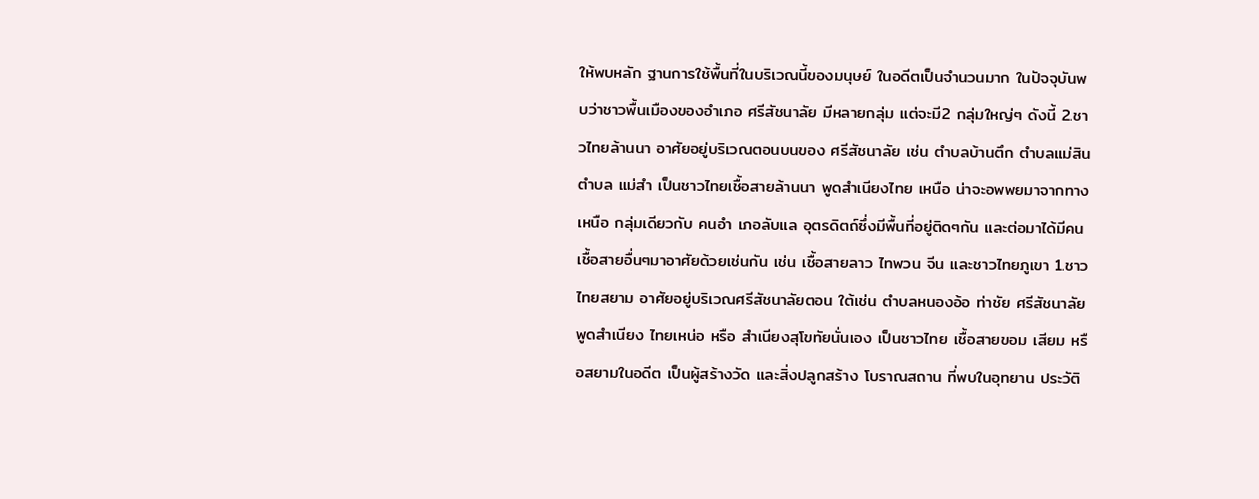ให้พบหลัก ฐานการใช้พื้นที่ในบริเวณนี้ของมนุษย์ ในอดีตเป็นจํานวนมาก ในปัจจุบันพบว่าชาวพื้นเมืองของอำเภอ ศรีสัชนาลัย มีหลายกลุ่ม แต่จะมี2 กลุ่มใหญ่ๆ ดังนี้ 2.ชาวไทยล้านนา อาศัยอยู่บริเวณตอนบนของ ศรีสัชนาลัย เช่น ตำบลบ้านตึก ตำบลแม่สิน ตำบล แม่สำ เป็นชาวไทยเชื้อสายล้านนา พูดสำเนียงไทย เหนือ น่าจะอพพยมาจากทางเหนือ กลุ่มเดียวกับ คนอำ เภอลับแล อุตรดิตถ์ซึ่งมีพื้นที่อยู่ติดๆกัน และต่อมาได้มีคนเชื้อสายอื่นๆมาอาศัยด้วยเช่นกัน เช่น เชื้อสายลาว ไทพวน จีน และชาวไทยภูเขา 1.ชาวไทยสยาม อาศัยอยู่บริเวณศรีสัชนาลัยตอน ใต้เช่น ตำบลหนองอ้อ ท่าชัย ศรีสัชนาลัยพูดสำเนียง ไทยเหน่อ หรือ สำเนียงสุโขทัยนั่นเอง เป็นชาวไทย เชื้อสายขอม เสียม หรือสยามในอดีต เป็นผู้สร้างวัด และสิ่งปลูกสร้าง โบราณสถาน ที่พบในอุทยาน ประวัติ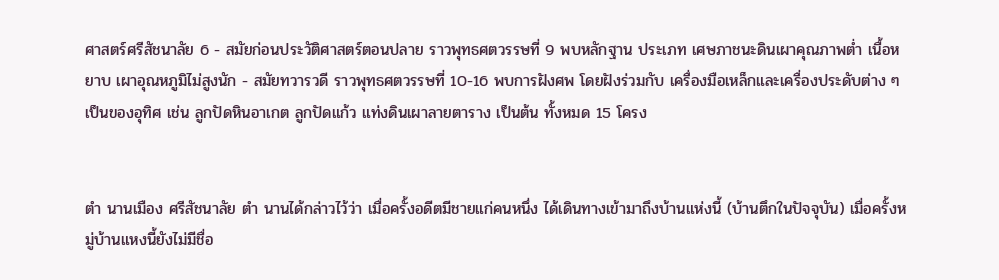ศาสตร์ศรีสัชนาลัย 6 - สมัยก่อนประวัติศาสตร์ตอนปลาย ราวพุทธศตวรรษที่ 9 พบหลักฐาน ประเภท เศษภาชนะดินเผาคุณภาพต่ำ เนื้อหยาบ เผาอุณหภูมิไม่สูงนัก - สมัยทวารวดี ราวพุทธศตวรรษที่ 10-16 พบการฝังศพ โดยฝังร่วมกับ เครื่องมือเหล็กและเครื่องประดับต่าง ๆ เป็นของอุทิศ เช่น ลูกปัดหินอาเกต ลูกปัดแก้ว แท่งดินเผาลายตาราง เป็นต้น ทั้งหมด 15 โครง


ตำ นานเมือง ศรีสัชนาลัย ตำ นานได้กล่าวไว้ว่า เมื่อครั้งอดีตมีชายแก่คนหนึ่ง ได้เดินทางเข้ามาถึงบ้านแห่งนี้ (บ้านตึกในปัจจุบัน) เมื่อครั้งหมู่บ้านแหงนี้ยังไม่มีชื่อ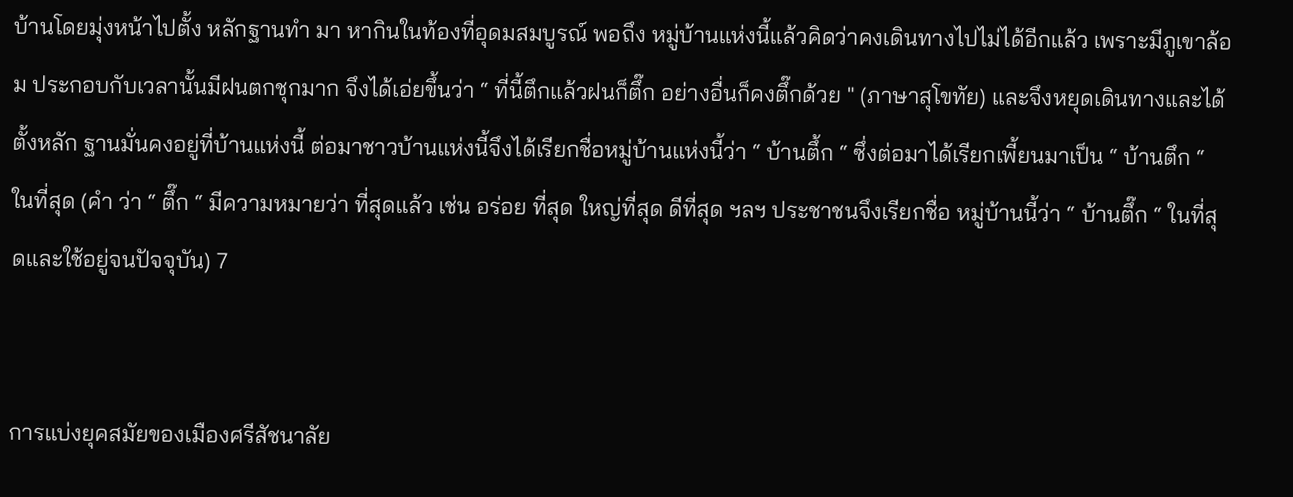บ้านโดยมุ่งหน้าไปตั้ง หลักฐานทำ มา หากินในท้องที่อุดมสมบูรณ์ พอถึง หมู่บ้านแห่งนี้แล้วคิดว่าคงเดินทางไปไม่ได้อีกแล้ว เพราะมีภูเขาล้อม ประกอบกับเวลานั้นมีฝนตกชุกมาก จึงได้เอ่ยขึ้นว่า “ ที่นี้ตึกแล้วฝนก็ตึ๊ก อย่างอื่นก็คงตึ๊กด้วย " (ภาษาสุโขทัย) และจึงหยุดเดินทางและได้ตั้งหลัก ฐานมั่นคงอยู่ที่บ้านแห่งนี้ ต่อมาชาวบ้านแห่งนี้จึงได้เรียกชื่อหมู่บ้านแห่งนี้ว่า “ บ้านตึ้ก “ ซึ่งต่อมาได้เรียกเพี้ยนมาเป็น “ บ้านตึก “ ในที่สุด (คำ ว่า “ ตึ๊ก “ มีความหมายว่า ที่สุดแล้ว เช่น อร่อย ที่สุด ใหญ่ที่สุด ดีที่สุด ฯลฯ ประชาชนจึงเรียกชื่อ หมู่บ้านนี้ว่า “ บ้านตึ๊ก “ ในที่สุดและใช้อยู่จนปัจจุบัน) 7


การแบ่งยุคสมัยของเมืองศรีสัชนาลัย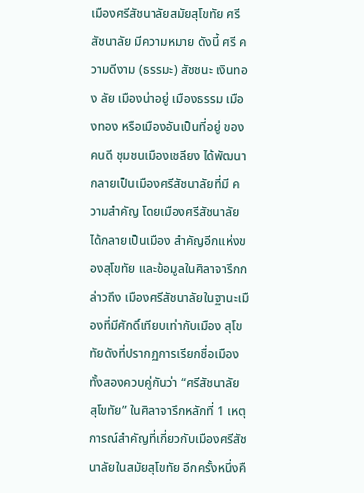เมืองศรีสัชนาลัยสมัยสุโขทัย ศรีสัชนาลัย มีความหมาย ดังนี้ ศรี ความดีงาม (ธรรมะ) สัชชนะ เงินทอง ลัย เมืองน่าอยู่ เมืองธรรม เมืองทอง หรือเมืองอันเป็นที่อยู่ ของคนดี ชุมชนเมืองเชลียง ได้พัฒนากลายเป็นเมืองศรีสัชนาลัยที่มี ความสําคัญ โดยเมืองศรีสัชนาลัย ได้กลายเป็นเมือง สําคัญอีกแห่งของสุโขทัย และข้อมูลในศิลาจารึกกล่าวถึง เมืองศรีสัชนาลัยในฐานะเมืองที่มีศักดิ์เทียบเท่ากับเมือง สุโขทัยดังที่ปรากฏการเรียกชื่อเมืองทั้งสองควบคู่กันว่า “ศรีสัชนาลัย สุโขทัย” ในศิลาจารึกหลักที่ 1 เหตุการณ์สําคัญที่เกี่ยวกับเมืองศรีสัชนาลัยในสมัยสุโขทัย อีกครั้งหนึ่งคื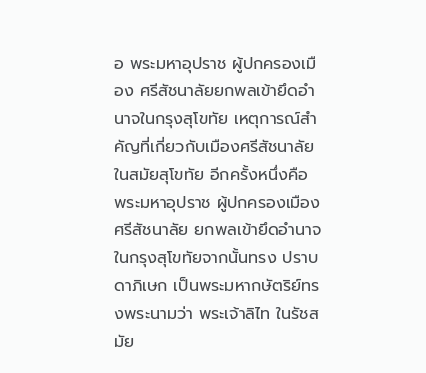อ พระมหาอุปราช ผู้ปกครองเมือง ศรีสัชนาลัยยกพลเข้ายึดอํานาจในกรุงสุโขทัย เหตุการณ์สําคัญที่เกี่ยวกับเมืองศรีสัชนาลัยในสมัยสุโขทัย อีกครั้งหนึ่งคือ พระมหาอุปราช ผู้ปกครองเมืองศรีสัชนาลัย ยกพลเข้ายึดอํานาจในกรุงสุโขทัยจากนั้นทรง ปราบดาภิเษก เป็นพระมหากษัตริย์ทรงพระนามว่า พระเจ้าลิไท ในรัชสมัย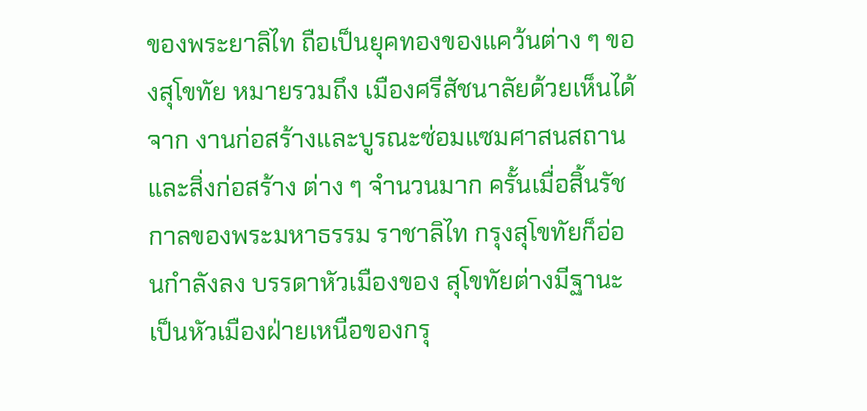ของพระยาลิไท ถือเป็นยุคทองของแคว้นต่าง ๆ ของสุโขทัย หมายรวมถึง เมืองศรีสัชนาลัยด้วยเห็นได้จาก งานก่อสร้างและบูรณะซ่อมแซมศาสนสถานและสิ่งก่อสร้าง ต่าง ๆ จํานวนมาก ครั้นเมื่อสิ้นรัชกาลของพระมหาธรรม ราชาลิไท กรุงสุโขทัยก็อ่อนกําลังลง บรรดาหัวเมืองของ สุโขทัยต่างมีฐานะเป็นหัวเมืองฝ่ายเหนือของกรุ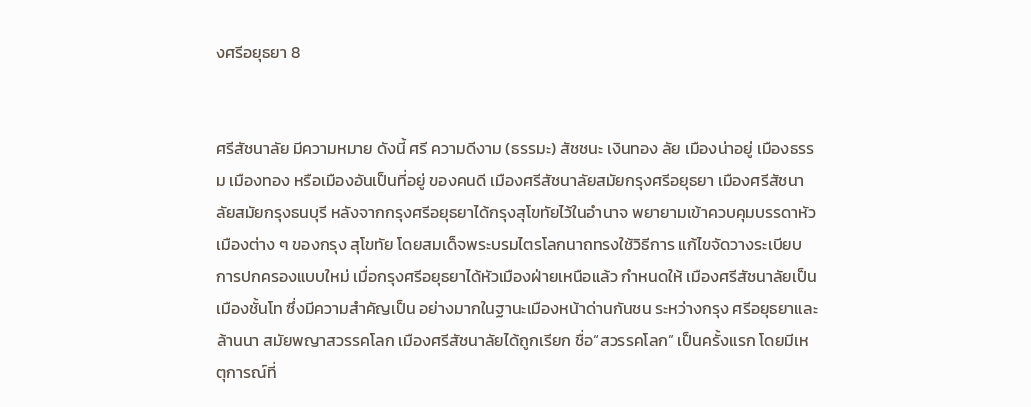งศรีอยุธยา 8


ศรีสัชนาลัย มีความหมาย ดังนี้ ศรี ความดีงาม (ธรรมะ) สัชชนะ เงินทอง ลัย เมืองน่าอยู่ เมืองธรรม เมืองทอง หรือเมืองอันเป็นที่อยู่ ของคนดี เมืองศรีสัชนาลัยสมัยกรุงศรีอยุธยา เมืองศรีสัชนาลัยสมัยกรุงธนบุรี หลังจากกรุงศรีอยุธยาได้กรุงสุโขทัยไว้ในอํานาจ พยายามเข้าควบคุมบรรดาหัวเมืองต่าง ๆ ของกรุง สุโขทัย โดยสมเด็จพระบรมไตรโลกนาถทรงใช้วิธีการ แก้ไขจัดวางระเบียบการปกครองแบบใหม่ เมื่อกรุงศรีอยุธยาได้หัวเมืองฝ่ายเหนือแล้ว กําหนดให้ เมืองศรีสัชนาลัยเป็นเมืองชั้นโท ซึ่งมีความสําคัญเป็น อย่างมากในฐานะเมืองหน้าด่านกันชน ระหว่างกรุง ศรีอยุธยาและล้านนา สมัยพญาสวรรคโลก เมืองศรีสัชนาลัยได้ถูกเรียก ชื่อ“สวรรคโลก” เป็นครั้งแรก โดยมีเหตุการณ์ที่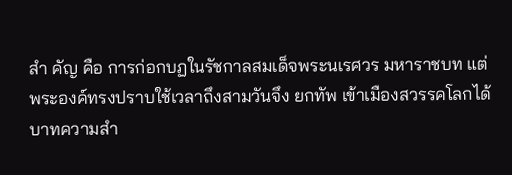สำ คัญ คือ การก่อกบฏในรัชกาลสมเด็จพระนเรศวร มหาราชบท แต่พระองค์ทรงปราบใช้เวลาถึงสามวันจึง ยกทัพ เข้าเมืองสวรรคโลกได้ บาทความสํา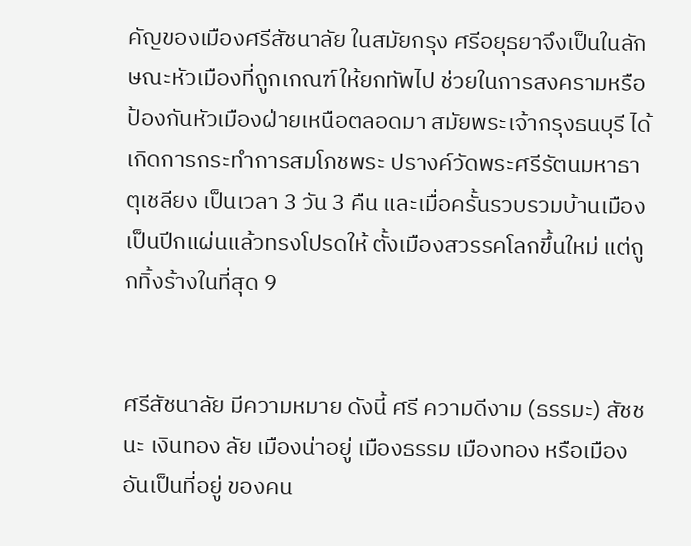คัญของเมืองศรีสัชนาลัย ในสมัยกรุง ศรีอยุธยาจึงเป็นในลักษณะหัวเมืองที่ถูกเกณฑ์ให้ยกทัพไป ช่วยในการสงครามหรือป้องกันหัวเมืองฝ่ายเหนือตลอดมา สมัยพระเจ้ากรุงธนบุรี ได้เกิดการกระทําการสมโภชพระ ปรางค์วัดพระศรีรัตนมหาธาตุเชลียง เป็นเวลา 3 วัน 3 คืน และเมื่อครั้นรวบรวมบ้านเมืองเป็นปีกแผ่นแล้วทรงโปรดให้ ตั้งเมืองสวรรคโลกขึ้นใหม่ แต่ถูกทิ้งร้างในที่สุด 9


ศรีสัชนาลัย มีความหมาย ดังนี้ ศรี ความดีงาม (ธรรมะ) สัชชนะ เงินทอง ลัย เมืองน่าอยู่ เมืองธรรม เมืองทอง หรือเมืองอันเป็นที่อยู่ ของคน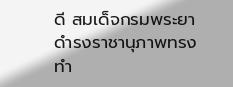ดี สมเด็จกรมพระยาดํารงราชานุภาพทรงทํา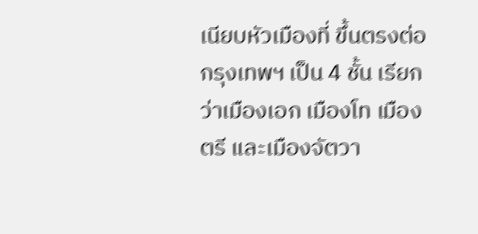เนียบหัวเมืองที่ ขึ้นตรงต่อ กรุงเทพฯ เป็น 4 ชั้น เรียกว่าเมืองเอก เมืองโท เมืองตรี และเมืองจัตวา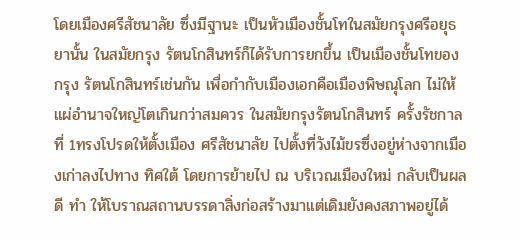โดยเมืองศรีสัชนาลัย ซึ่งมีฐานะ เป็นหัวเมืองชั้นโทในสมัยกรุงศรีอยุธยานั้น ในสมัยกรุง รัตนโกสินทร์ก็ได้รับการยกขึ้น เป็นเมืองชั้นโทของกรุง รัตนโกสินทร์เช่นกัน เพื่อกํากับเมืองเอกคือเมืองพิษณุโลก ไม่ให้แผ่อํานาจใหญ่โตเกินกว่าสมควร ในสมัยกรุงรัตนโกสินทร์ ครั้งรัชกาลที่ 1ทรงโปรดให้ตั้งเมือง ศรีสัชนาลัย ไปตั้งที่วังไม้ขรซึ่งอยู่ห่างจากเมืองเก่าลงไปทาง ทิศใต้ โดยการย้ายไป ณ บริเวณเมืองใหม่ กลับเป็นผลดี ทํา ให้โบราณสถานบรรดาสิ่งก่อสร้างมาแต่เดิมยังคงสภาพอยู่ได้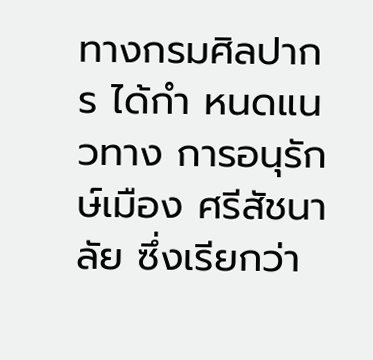ทางกรมศิลปากร ได้กำ หนดแนวทาง การอนุรักษ์เมือง ศรีสัชนาลัย ซึ่งเรียกว่า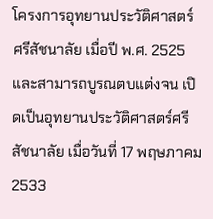โครงการอุทยานประวัติศาสตร์ ศรีสัชนาลัย เมื่อปี พ.ศ. 2525 และสามารถบูรณตบแต่งจน เปิดเป็นอุทยานประวัติศาสตร์ศรีสัชนาลัย เมื่อวันที่ 17 พฤษภาคม 2533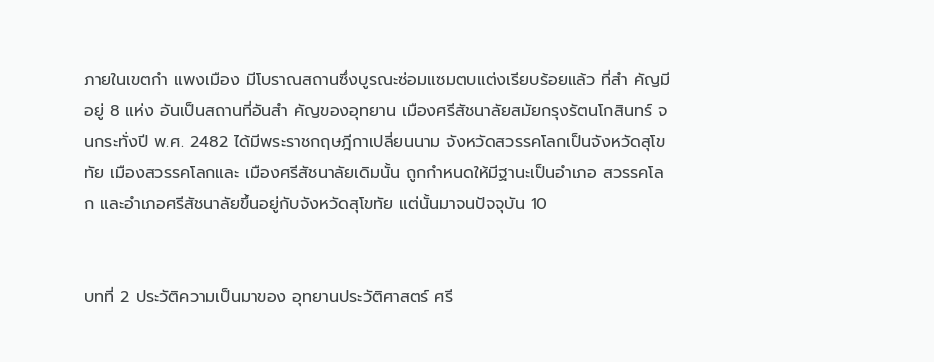ภายในเขตกำ แพงเมือง มีโบราณสถานซึ่งบูรณะซ่อมแซมตบแต่งเรียบร้อยแล้ว ที่สำ คัญมีอยู่ 8 แห่ง อันเป็นสถานที่อันสำ คัญของอุทยาน เมืองศรีสัชนาลัยสมัยกรุงรัตนโกสินทร์ จนกระทั่งปี พ.ศ. 2482 ได้มีพระราชกฤษฎีกาเปลี่ยนนาม จังหวัดสวรรคโลกเป็นจังหวัดสุโขทัย เมืองสวรรคโลกและ เมืองศรีสัชนาลัยเดิมนั้น ถูกกําหนดให้มีฐานะเป็นอําเภอ สวรรคโลก และอําเภอศรีสัชนาลัยขึ้นอยู่กับจังหวัดสุโขทัย แต่นั้นมาจนปัจจุบัน 10


บทที่ 2 ประวัติความเป็นมาของ อุทยานประวัติศาสตร์ ศรี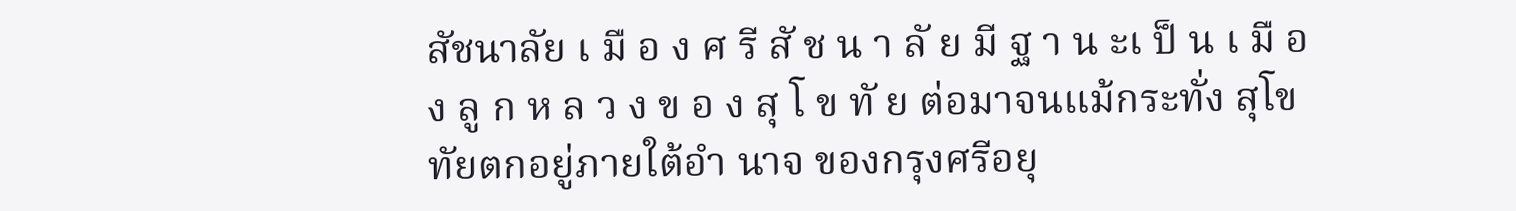สัชนาลัย เ มื อ ง ศ รี สั ช น า ลั ย มี ฐ า น ะเ ป็ น เ มื อ ง ลู ก ห ล ว ง ข อ ง สุ โ ข ทั ย ต่อมาจนแม้กระทั่ง สุโขทัยตกอยู่ภายใต้อำ นาจ ของกรุงศรีอยุ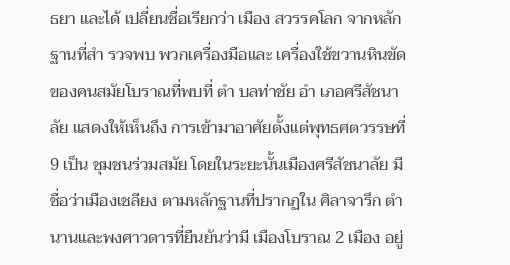ธยา และได้ เปลี่ยนชื่อเรียกว่า เมือง สวรรคโลก จากหลักฐานที่สำ รวจพบ พวกเครื่องมือและ เครื่องใช้ขวานหินขัด ของคนสมัยโบราณที่พบที่ ตำ บลท่าชัย อำ เภอศรีสัชนาลัย แสดงให้เห็นถึง การเข้ามาอาศัยตั้งแต่พุทธศตวรรษที่ 9 เป็น ชุมชนร่วมสมัย โดยในระยะนั้นเมืองศรีสัชนาลัย มีชื่อว่าเมืองเชลียง ตามหลักฐานที่ปรากฏใน ศิลาจารึก ตำ นานและพงศาวดารที่ยืนยันว่ามี เมืองโบราณ 2 เมือง อยู่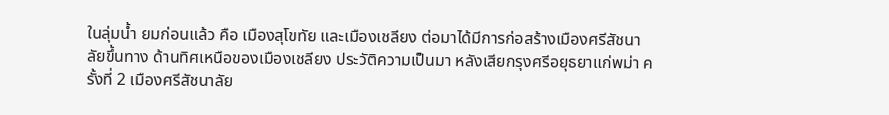ในลุ่มน้ำ ยมก่อนแล้ว คือ เมืองสุโขทัย และเมืองเชลียง ต่อมาได้มีการก่อสร้างเมืองศรีสัชนาลัยขึ้นทาง ด้านทิศเหนือของเมืองเชลียง ประวัติความเป็นมา หลังเสียกรุงศรีอยุธยาแก่พม่า ครั้งที่ 2 เมืองศรีสัชนาลัย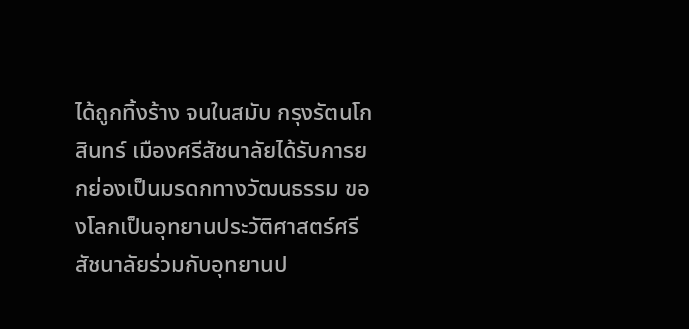ได้ถูกทิ้งร้าง จนในสมับ กรุงรัตนโกสินทร์ เมืองศรีสัชนาลัยได้รับการยกย่องเป็นมรดกทางวัฒนธรรม ของโลกเป็นอุทยานประวัติศาสตร์ศรีสัชนาลัยร่วมกับอุทยานป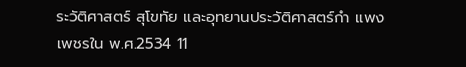ระวัติศาสตร์ สุโขทัย และอุทยานประวัติศาสตร์กำ แพงเพชรใน พ.ศ.2534 11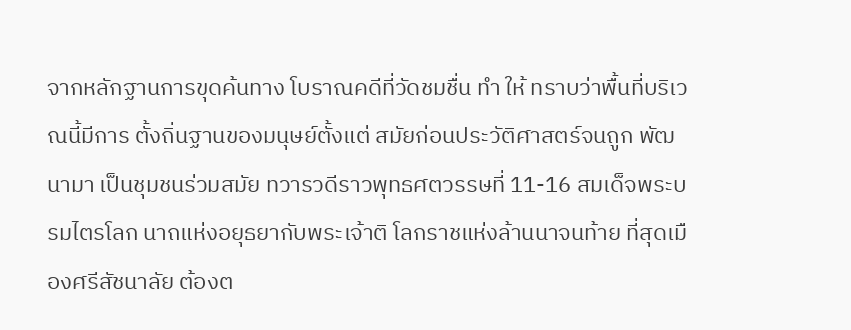จากหลักฐานการขุดค้นทาง โบราณคดีที่วัดชมชื่น ทำ ให้ ทราบว่าพื้นที่บริเวณนี้มีการ ตั้งถิ่นฐานของมนุษย์ตั้งแต่ สมัยก่อนประวัติศาสตร์จนถูก พัฒนามา เป็นชุมชนร่วมสมัย ทวารวดีราวพุทธศตวรรษที่ 11-16 สมเด็จพระบรมไตรโลก นาถแห่งอยุธยากับพระเจ้าติ โลกราชแห่งล้านนาจนท้าย ที่สุดเมืองศรีสัชนาลัย ต้องต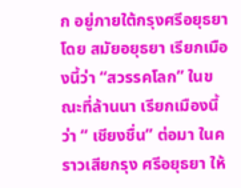ก อยู่ภายใต้กรุงศรีอยุธยา โดย สมัยอยุธยา เรียกเมืองนี้ว่า “สวรรคโลก” ในขณะที่ล้านนา เรียกเมืองนี้ว่า “ เชียงชื่น” ต่อมา ในคราวเสียกรุง ศรีอยุธยา ให้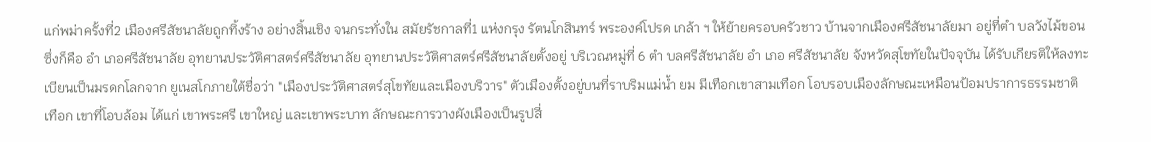แก่พม่าครั้งที่2 เมืองศรีสัชนาลัยถูกทิ้งร้าง อย่างสิ้นเชิง จนกระทั่งใน สมัยรัชกาลที่1 แห่งกรุง รัตนโกสินทร์ พระองค์โปรด เกล้า ฯ ให้ย้ายครอบครัวชาว บ้านจากเมืองศรีสัชนาลัยมา อยู่ที่ตำ บลวังไม้ขอน ซึ่งก็คือ อำ เภอศรีสัชนาลัย อุทยานประวัติศาสตร์ศรีสัชนาลัย อุทยานประวัติศาสตร์ศรีสัชนาลัยตั้งอยู่ บริเวณหมู่ที่ 6 ตำ บลศรีสัชนาลัย อำ เภอ ศรีสัชนาลัย จังหวัดสุโขทัยในปัจจุบัน ได้รับเกียรติให้ลงทะเบียนเป็นมรดกโลกจาก ยูเนสโกภายใต้ชื่อว่า "เมืองประวัติศาสตร์สุโขทัยและเมืองบริวาร" ตัวเมืองตั้งอยู่บนที่ราบริมแม่น้ำ ยม มีเทือกเขาสามเทือก โอบรอบเมืองลักษณะเหมือนป้อมปราการธรรมชาติ เทือก เขาที่โอบล้อม ได้แก่ เขาพระศรี เขาใหญ่ และเขาพระบาท ลักษณะการวางผังเมืองเป็นรูปสี่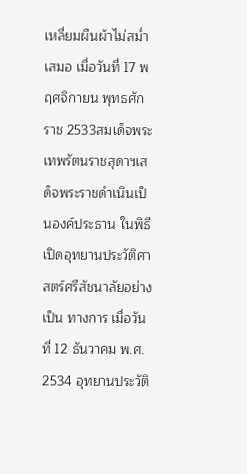เหลี่ยมผืนผ้าไม่สม่ำ เสมอ เมื่อวันที่ 17 พฤศจิกายน พุทธศักราช 2533สมเด็จพระ เทพรัตนราชสุดาฯเสด็จพระราชดําเนินเป็นองค์ประธาน ในพิธีเปิดอุทยานประวัติศาสตร์ศรีสัชนาลัยอย่างเป็น ทางการ เมื่อวันที่ 12 ธันวาคม พ.ศ. 2534 อุทยานประวัติ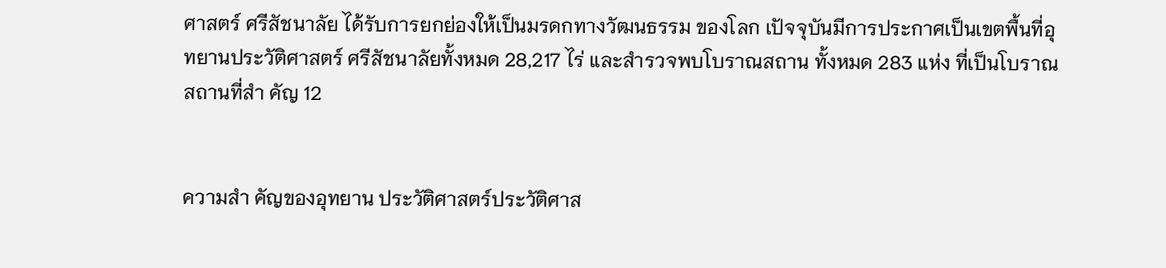ศาสตร์ ศรีสัชนาลัย ได้รับการยกย่องให้เป็นมรดกทางวัฒนธรรม ของโลก เปัจจุบันมีการประกาศเป็นเขตพื้นที่อุทยานประวัติศาสตร์ ศรีสัชนาลัยทั้งหมด 28,217 ไร่ และสํารวจพบโบราณสถาน ทั้งหมด 283 แห่ง ที่เป็นโบราณสถานที่สำ คัญ 12


ความสำ คัญของอุทยาน ประวัติศาสตร์ประวัติศาส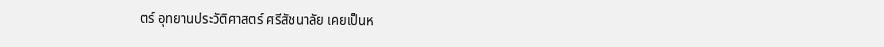ตร์ อุทยานประวัติศาสตร์ ศรีสัชนาลัย เคยเป็นห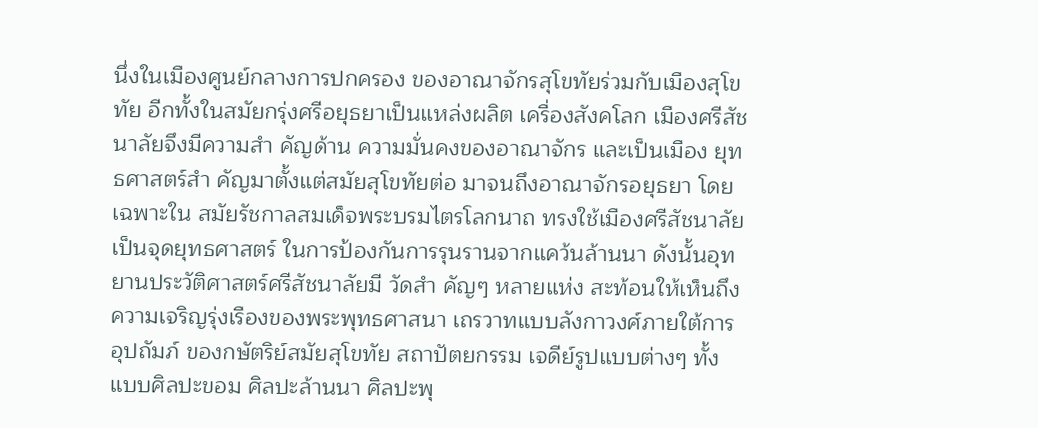นึ่งในเมืองศูนย์กลางการปกครอง ของอาณาจักรสุโขทัยร่วมกับเมืองสุโขทัย อีกทั้งในสมัยกรุ่งศรีอยุธยาเป็นแหล่งผลิต เครื่องสังคโลก เมืองศรีสัชนาลัยจึงมีความสำ คัญด้าน ความมั่นคงของอาณาจักร และเป็นเมือง ยุทธศาสตร์สำ คัญมาตั้งแต่สมัยสุโขทัยต่อ มาจนถึงอาณาจักรอยุธยา โดยเฉพาะใน สมัยรัชกาลสมเด็จพระบรมไตรโลกนาถ ทรงใช้เมืองศรีสัชนาลัยเป็นจุดยุทธศาสตร์ ในการป้องกันการรุนรานจากแคว้นล้านนา ดังนั้นอุทยานประวัติศาสตร์ศรีสัชนาลัยมี วัดสำ คัญๆ หลายแห่ง สะท้อนให้เห็นถึง ความเจริญรุ่งเรืองของพระพุทธศาสนา เถรวาทแบบลังกาวงศ์ภายใต้การอุปถัมภ์ ของกษัตริย์สมัยสุโขทัย สถาปัตยกรรม เจดีย์รูปแบบต่างๆ ทั้งแบบศิลปะขอม ศิลปะล้านนา ศิลปะพุ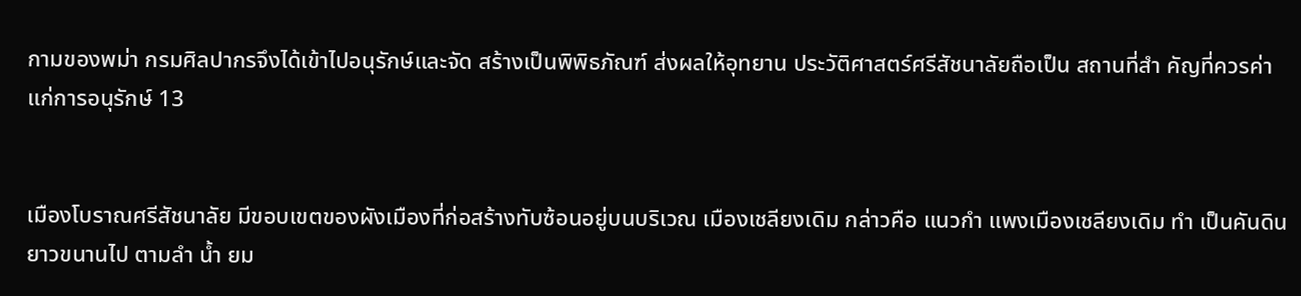กามของพม่า กรมศิลปากรจึงได้เข้าไปอนุรักษ์และจัด สร้างเป็นพิพิธภัณฑ์ ส่งผลให้อุทยาน ประวัติศาสตร์ศรีสัชนาลัยถือเป็น สถานที่สำ คัญที่ควรค่าแก่การอนุรักษ์ 13


เมืองโบราณศรีสัชนาลัย มีขอบเขตของผังเมืองที่ก่อสร้างทับซ้อนอยู่บนบริเวณ เมืองเชลียงเดิม กล่าวคือ แนวกำ แพงเมืองเชลียงเดิม ทำ เป็นคันดินยาวขนานไป ตามลำ น้ำ ยม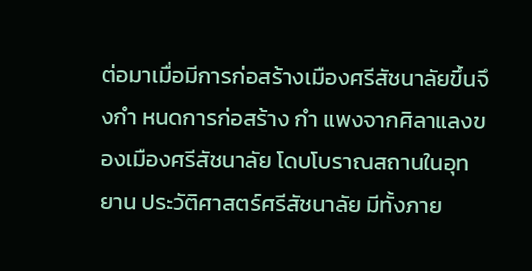ต่อมาเมื่อมีการก่อสร้างเมืองศรีสัชนาลัยขึ้นจึงกำ หนดการก่อสร้าง กำ แพงจากศิลาแลงของเมืองศรีสัชนาลัย โดบโบราณสถานในอุทยาน ประวัติศาสตร์ศรีสัชนาลัย มีทั้งภาย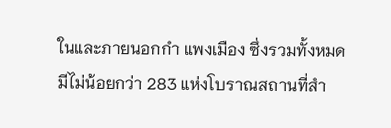ในและภายนอกกำ แพงเมือง ซึ่งรวมทั้งหมด มีไม่น้อยกว่า 283 แห่งโบราณสถานที่สำ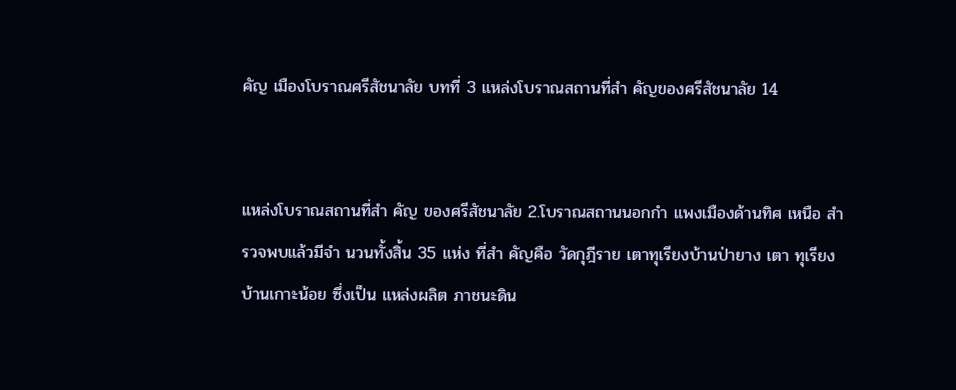คัญ เมืองโบราณศรีสัชนาลัย บทที่ 3 แหล่งโบราณสถานที่สำ คัญของศรีสัชนาลัย 14


แหล่งโบราณสถานที่สำ คัญ ของศรีสัชนาลัย 2.โบราณสถานนอกกำ แพงเมืองด้านทิศ เหนือ สำ รวจพบแล้วมีจำ นวนทั้งสิ้น 35 แห่ง ที่สำ คัญคือ วัดกุฎีราย เตาทุเรียงบ้านป่ายาง เตา ทุเรียงบ้านเกาะน้อย ซึ่งเป็น แหล่งผลิต ภาชนะดิน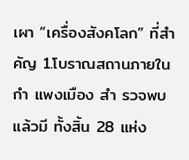เผา “เครื่องสังคโลก” ที่สำ คัญ 1.โบราณสถานภายในกำ แพงเมือง สำ รวจพบแล้วมี ทั้งสิ้น 28 แห่ง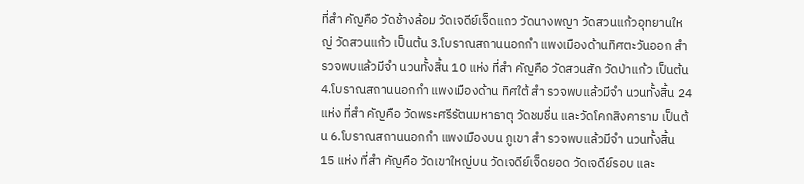ที่สำ คัญคือ วัดช้างล้อม วัดเจดีย์เจ็ดแถว วัดนางพญา วัดสวนแก้วอุทยานใหญ่ วัดสวนแก้ว เป็นต้น 3.โบราณสถานนอกกำ แพงเมืองด้านทิศตะวันออก สำ รวจพบแล้วมีจำ นวนทั้งสิ้น 10 แห่ง ที่สำ คัญคือ วัดสวนสัก วัดป่าแก้ว เป็นต้น 4.โบราณสถานนอกกำ แพงเมืองด้าน ทิศใต้ สำ รวจพบแล้วมีจำ นวนทั้งสิ้น 24 แห่ง ที่สำ คัญคือ วัดพระศรีรัตนมหาธาตุ วัดชมชื่น และวัดโคกสิงคาราม เป็นต้น 6.โบราณสถานนอกกำ แพงเมืองบน ภูเขา สำ รวจพบแล้วมีจำ นวนทั้งสิ้น 15 แห่ง ที่สำ คัญคือ วัดเขาใหญ่บน วัดเจดีย์เจ็ดยอด วัดเจดีย์รอบ และ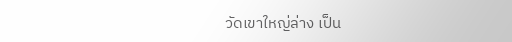วัดเขาใหญ่ล่าง เป็น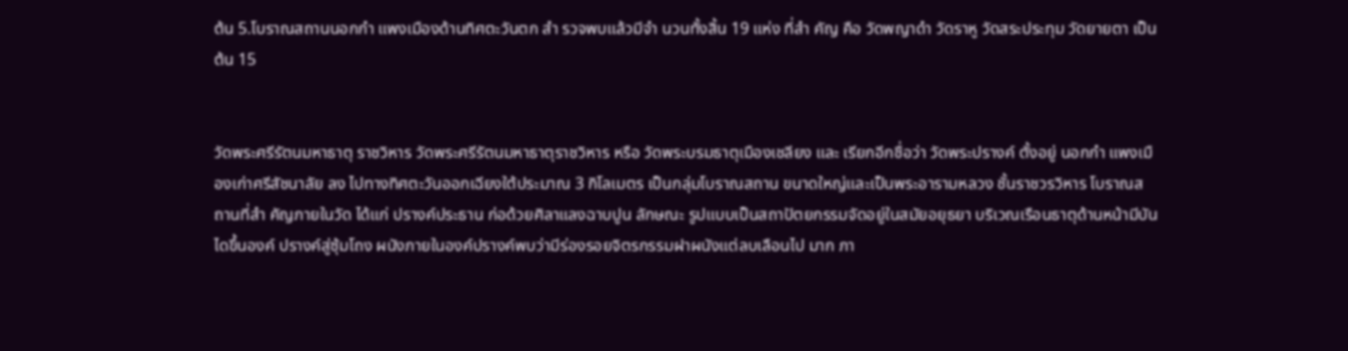ต้น 5.โบราณสถานนอกกำ แพงเมืองด้านทิศตะวันตก สำ รวจพบแล้วมีจำ นวนทั้งสิ้น 19 แห่ง ที่สำ คัญ คือ วัดพญาดำ วัดราหู วัดสระประทุม วัดยายตา เป็นต้น 15


วัดพระศรีรัตนมหาธาตุ ราชวิหาร วัดพระศรีรัตนมหาธาตุราชวิหาร หรือ วัดพระบรมธาตุเมืองเชลียง และ เรียกอีกชื่อว่า วัดพระปรางค์ ตั้งอยู่ นอกกำ แพงเมืองเก่าศรีสัชนาลัย ลง ไปทางทิศตะวันออกเฉียงใต้ประมาณ 3 กิโลเมตร เป็นกลุ่มโบราณสถาน ขนาดใหญ่และเป็นพระอารามหลวง ชั้นราชวรวิหาร โบราณสถานที่สำ คัญภายในวัด ได้แก่ ปรางค์ประธาน ก่อด้วยศิลาแลงฉาบปูน ลักษณะ รูปแบบเป็นสถาปัตยกรรมจัดอยู่ในสมัยอยุธยา บริเวณเรือนธาตุด้านหน้ามีบันไดขึ้นองค์ ปรางค์สู่ซุ้มโถง ผนังภายในองค์ปรางค์พบว่ามีร่องรอยจิตรกรรมฝาผนังแต่ลบเลือนไป มาก ภา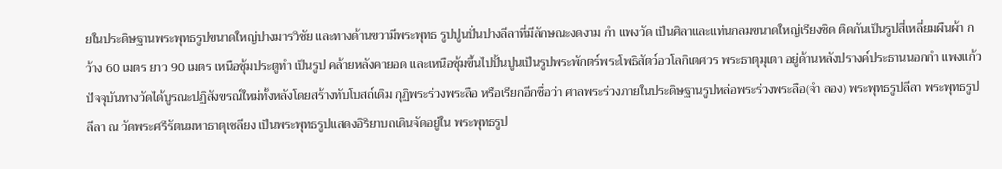ยในประดิษฐานพระพุทธรูปขนาดใหญ่ปางมารวิชัย และทางด้านขวามีพระพุทธ รูปปูนปั่นปางลีลาที่มีลักษณะงดงาม กำ แพงวัด เป็นศิลาและแท่นกลมขนาดใหญ่เรียงชิด ติดกันเป็นรูปสี่เหลี่ยมผืนผ้า กว้าง 60 เมตร ยาว 90 เมตร เหนือซุ้มประตูทำ เป็นรูป คล้ายหลังคายอด และเหนือซุ้มขึ้นไปปั้นปูนเป็นรูปพระพักตร์พระโพธิสัตว์อวโลกิเตศวร พระธาตุมุเตา อยู่ด้านหลังปรางค์ประธานนอกกำ แพงแก้ว ปัจจุบันทางวัดได้บูรณะปฏิสังขรณ์ใหม่ทั้งหลังโดยสร้างทับโบสถ์เดิม กุฏิพระร่วงพระลือ หรือเรียกอีกชื่อว่า ศาลพระร่วงภายในประดิษฐานรูปหล่อพระร่วงพระลือ(จำ ลอง) พระพุทธรูปลีลา พระพุทธรูปลีลา ณ วัดพระศรีรัตนมหาธาตุเชลียง เป็นพระพุทธรูปแสดงอิริยาบถเดินจัดอยู่ใน พระพุทธรูป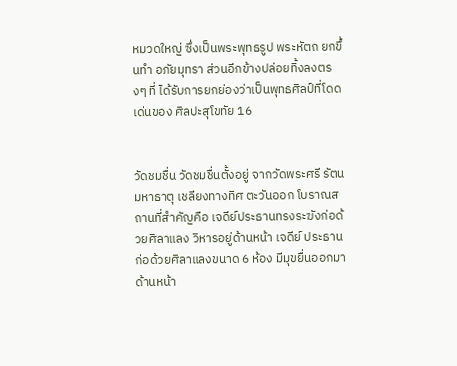หมวดใหญ่ ซึ่งเป็นพระพุทธรูป พระหัตถ ยกขึ้นทำ อภัยมุทรา ส่วนอีกข้างปล่อยทิ้งลงตรงๆ ที่ ได้รับการยกย่องว่าเป็นพุทธศิลป์ที่โดดเด่นของ ศิลปะสุโขทัย 16


วัดชมชื่น วัดชมชื่นตั้งอยู่ จากวัดพระศรี รัตนมหาธาตุ เชลียงทางทิศ ตะวันออก โบราณสถานที่สําคัญคือ เจดีย์ประธานทรงระฆังก่อด้วยศิลาแลง วิหารอยู่ด้านหน้า เจดีย์ ประธานก่อด้วยศิลาแลงขนาด 6 ห้อง มีมุขยื่นออกมาด้านหน้า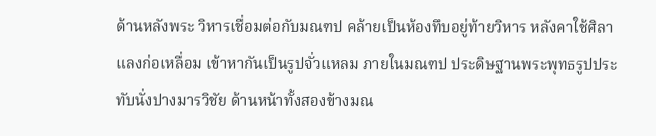ด้านหลังพระ วิหารเชื่อมต่อกับมณฑป คล้ายเป็นห้องทึบอยู่ท้ายวิหาร หลังคาใช้ศิลาแลงก่อเหลื่อม เข้าหากันเป็นรูปจั่วแหลม ภายในมณฑป ประดิษฐานพระพุทธรูปประทับนั่งปางมารวิชัย ด้านหน้าทั้งสองข้างมณ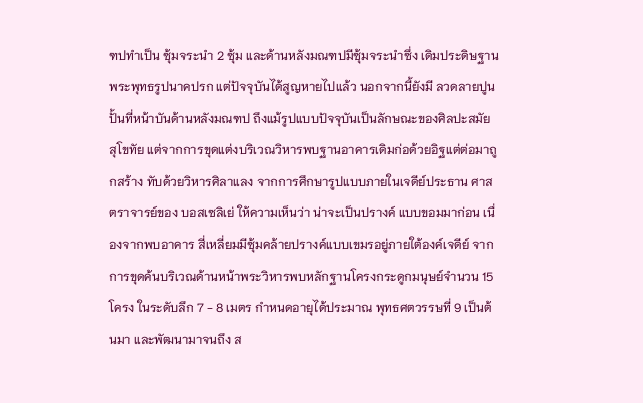ฑปทําเป็น ซุ้มจระนํา 2 ซุ้ม และด้านหลังมณฑปมีซุ้มจระนําซึ่ง เดิมประดิษฐานพระพุทธรูปนาคปรก แต่ปัจจุบันได้สูญหายไปแล้ว นอกจากนี้ยังมี ลวดลายปูนปั้นที่หน้าบันด้านหลังมณฑป ถึงแม้รูปแบบปัจจุบันเป็นลักษณะของศิลปะสมัย สุโขทัย แต่จากการขุดแต่งบริเวณวิหารพบฐานอาคารเดิมก่อด้วยอิฐแต่ต่อมาถูกสร้าง ทับด้วยวิหารศิลาแลง จากการศึกษารูปแบบภายในเจดีย์ประธาน ศาสตราจารย์ของ บอสเซลิเย่ ให้ความเห็นว่า น่าจะเป็นปรางค์ แบบขอมมาก่อน เนื่องจากพบอาคาร สี่เหลี่ยมมีซุ้มคล้ายปรางค์แบบเขมรอยู่ภายใต้องค์เจดีย์ จากการขุดค้นบริเวณด้านหน้าพระวิหารพบหลักฐานโครงกระดูกมนุษย์จํานวน 15 โครง ในระดับลึก 7 - 8 เมตร กําหนดอายุได้ประมาณ พุทธศตวรรษที่ 9 เป็นต้นมา และพัฒนามาจนถึง ส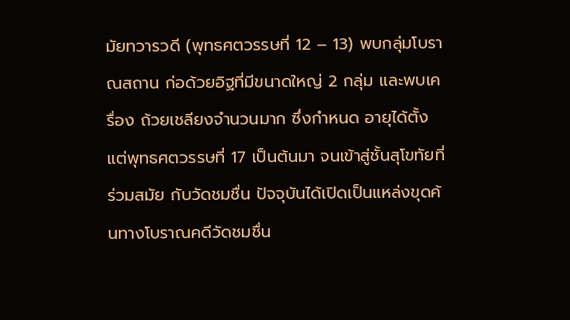มัยทวารวดี (พุทธศตวรรษที่ 12 – 13) พบกลุ่มโบราณสถาน ก่อด้วยอิฐที่มีขนาดใหญ่ 2 กลุ่ม และพบเครื่อง ถ้วยเชลียงจํานวนมาก ซึ่งกําหนด อายุได้ตั้งแต่พุทธศตวรรษที่ 17 เป็นต้นมา จนเข้าสู่ชั้นสุโขทัยที่ร่วมสมัย กับวัดชมชื่น ปัจจุบันได้เปิดเป็นแหล่งขุดค้นทางโบราณคดีวัดชมชื่น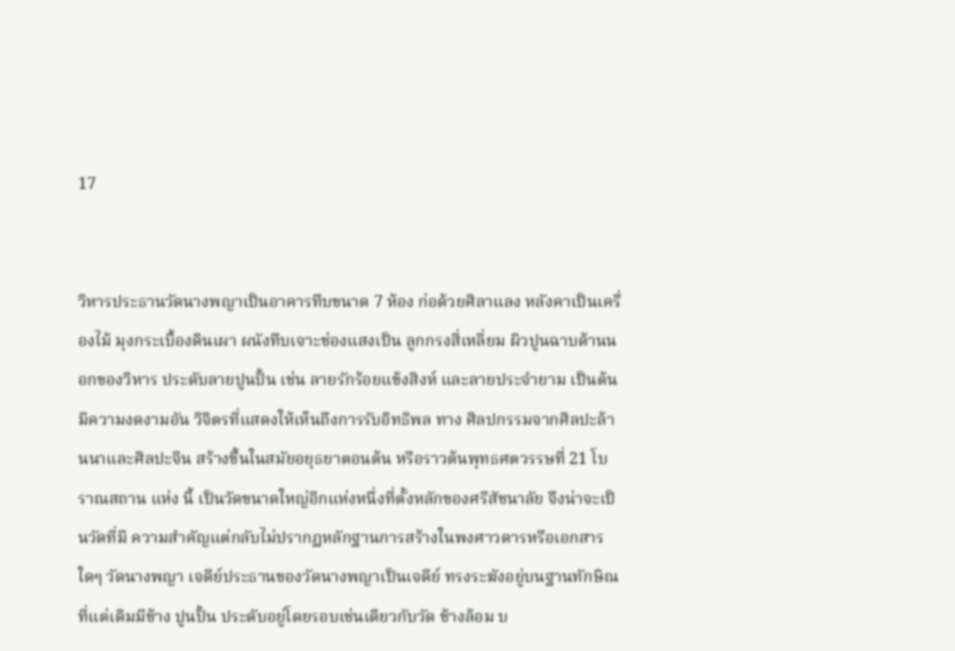17


วิหารประธานวัดนางพญาเป็นอาคารทึบขนาด 7 ห้อง ก่อด้วยศิลาแลง หลังคาเป็นเครื่องไม้ มุงกระเบื้องดินเผา ผนังทึบเจาะช่องแสงเป็น ลูกกรงสี่เหลี่ยม ผิวปูนฉาบด้านนอกของวิหาร ประดับลายปูนปั้น เช่น ลายรักร้อยแข้งสิงห์ และลายประจํายาม เป็นต้น มีความงดงามอัน วิจิตรที่แสดงให้เห็นถึงการรับอิทธิพล ทาง ศิลปกรรมจากศิลปะล้านนาและศิลปะจีน สร้างขึ้นในสมัยอยุธยาตอนต้น หรือราวต้นพุทธศตวรรษที่ 21 โบราณสถาน แห่ง นี้ เป็นวัดขนาดใหญ่อีกแห่งหนึ่งที่ตั้งหลักของศรีสัชนาลัย จึงน่าจะเป็นวัดที่มี ความสําคัญแต่กลับไม่ปรากฏหลักฐานการสร้างในพงศาวดารหรือเอกสารใดๆ วัดนางพญา เจดีย์ประธานของวัดนางพญาเป็นเจดีย์ ทรงระฆังอยู่บนฐานทักษิณที่แต่เดิมมีช้าง ปูนปั้น ประดับอยู่โดยรอบเช่นเดียวกับวัด ช้างล้อม บ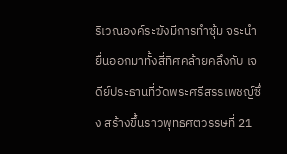ริเวณองค์ระฆังมีการทําซุ้ม จระนํายื่นออกมาทั้งสี่ทิศคล้ายคลึงกับ เจดีย์ประธานที่วัดพระศรีสรรเพชญ์ซึ่ง สร้างขึ้นราวพุทธศตวรรษที่ 21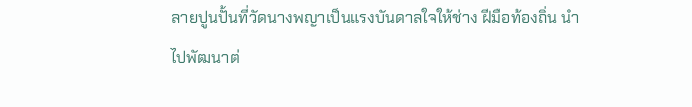ลายปูนปั้นที่วัดนางพญาเป็นแรงบันดาลใจให้ช่าง ฝีมือท้องถิ่น นําไปพัฒนาต่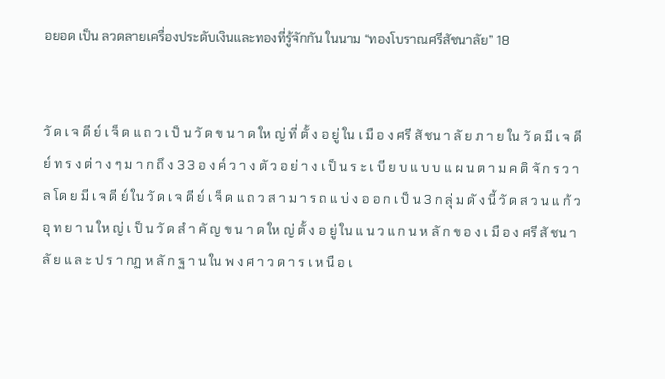อยอด เป็น ลวดลายเครื่องประดับเงินและทองที่รู้จักกัน ในนาม “ทองโบราณศรีสัชนาลัย” 18


วั ด เ จ ดี ย์ เ จ็ ด แ ถ ว เ ป็ น วั ด ข น า ด ให ญ่ ที่ ตั้ ง อ ยู่ ใน เ มื อ ง ศรี สั ชน า ลั ย ภ า ย ใน วั ด มี เ จ ดี ย์ ท ร ง ต่ า ง ๆ ม า ก ถึ ง 3 3 อ ง ค์ ว า ง ตั ว อ ย่ า ง เ ป็ น ร ะ เ บี ย บ แ บ บ แ ผ น ต า ม ค ติ จั ก ร ว า ล โด ย มี เ จ ดี ย์ ใน วั ด เ จ ดี ย์ เ จ็ ด แ ถ ว ส า ม า ร ถ แ บ่ ง อ อ ก เ ป็ น 3 ก ลุ่ ม ดั ง นี้ วั ด ส ว น แ ก้ ว อุ ท ย า น ให ญ่ เ ป็ น วั ด สํ า คั ญ ข น า ด ให ญ่ ตั้ ง อ ยู่ ใน แ น ว แ ก น ห ลั ก ข อ ง เ มื อ ง ศรี สั ชน า ลั ย แ ล ะ ป ร า กฏ ห ลั ก ฐ า น ใน พ ง ศ า ว ด า ร เ ห นื อ เ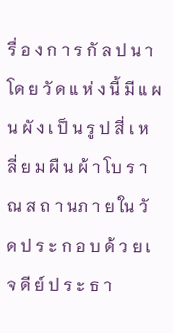รื่ อ ง ก า ร กั ล ป น า โด ย วั ด แ ห่ ง นี้ มี แ ผ น ผั ง เ ป็ น รู ป สี่ เ ห ลี่ ย ม ผื น ผ้ า โบ ร า ณ ส ถ า นภ า ย ใน วั ด ป ร ะ ก อ บ ด้ ว ย เ จ ดี ย์ ป ร ะ ธ า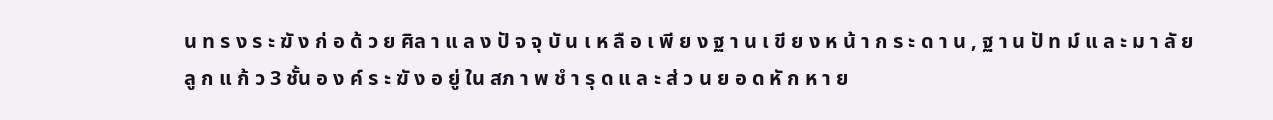น ท ร ง ร ะ ฆั ง ก่ อ ด้ ว ย ศิล า แ ล ง ปั จ จุ บั น เ ห ลื อ เ พี ย ง ฐ า น เ ขี ย ง ห น้ า ก ร ะ ด า น , ฐ า น ปั ท ม์ แ ล ะ ม า ลั ย ลู ก แ ก้ ว 3 ชั้น อ ง ค์ ร ะ ฆั ง อ ยู่ ใน สภ า พ ชํ า รุ ด แ ล ะ ส่ ว น ย อ ด หั ก ห า ย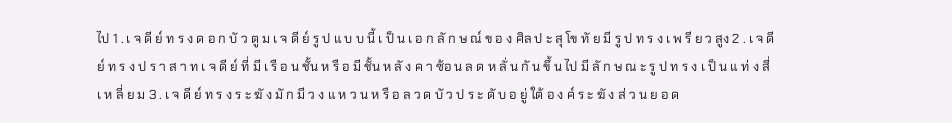ไป 1 . เ จ ดี ย์ ท ร ง ด อ ก บั ว ตู ม เ จ ดี ย์ รู ป แ บ บ นี้ เ ป็ น เ อ ก ลั ก ษ ณ์ ข อ ง ศิล ป ะ สุ โข ทั ย มี รู ป ท ร ง เ พ รี ย ว สูง 2 . เ จ ดี ย์ ท ร ง ป ร า ส า ท เ จ ดี ย์ ที่ มี เ รื อ น ชั้น ห รื อ มี ชั้น ห ลั ง ค า ซ้อ น ล ด ห ลั่ น กั น ขึ้ น ไป มี ลั ก ษ ณ ะ รู ป ท ร ง เ ป็ น แ ท่ ง สี่ เ ห ลี่ ย ม 3 . เ จ ดี ย์ ท ร ง ร ะ ฆั ง มั ก มี ว ง แ ห ว น ห รื อ ล ว ด บั ว ป ร ะ ดั บ อ ยู่ ใต้ อ ง ค์ ร ะ ฆั ง ส่ ว น ย อ ด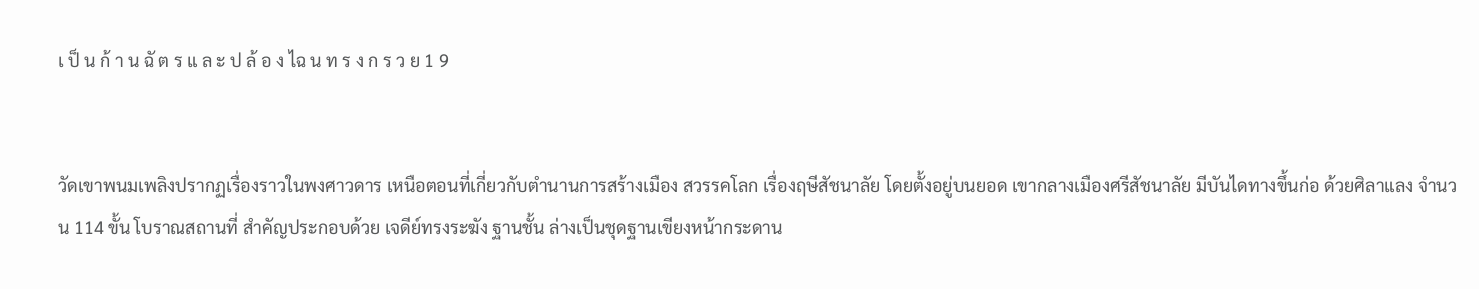เ ป็ น ก้ า น ฉั ต ร แ ล ะ ป ล้ อ ง ไฉ น ท ร ง ก ร ว ย 1 9


วัดเขาพนมเพลิงปรากฏเรื่องราวในพงศาวดาร เหนือตอนที่เกี่ยวกับตํานานการสร้างเมือง สวรรคโลก เรื่องฤษีสัชนาลัย โดยตั้งอยู่บนยอด เขากลางเมืองศรีสัชนาลัย มีบันไดทางขึ้นก่อ ด้วยศิลาแลง จํานวน 114 ขั้น โบราณสถานที่ สําคัญประกอบด้วย เจดีย์ทรงระฆัง ฐานชั้น ล่างเป็นชุดฐานเขียงหน้ากระดาน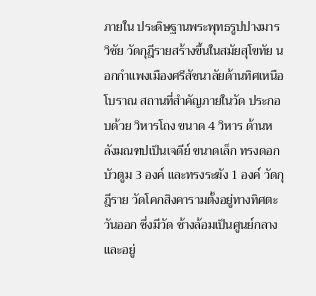ภายใน ประดิษฐานพระพุทธรูปปางมารวิชัย วัดกุฎีรายสร้างขึ้นในสมัยสุโขทัย นอกกําแพงเมืองศรีสัชนาลัยด้านทิศเหนือ โบราณ สถานที่สําคัญภายในวัด ประกอบด้วย วิหารโถง ขนาด 4 วิหาร ด้านหลังมณฑปเป็นเจดีย์ ขนาดเล็ก ทรงดอกบัวตูม 3 องค์ และทรงระฆัง 1 องค์ วัดกุฎีราย วัดโคกสิงคารามตั้งอยู่ทางทิศตะวันออก ซึ่งมีวัด ช้างล้อมเป็นศูนย์กลาง และอยู่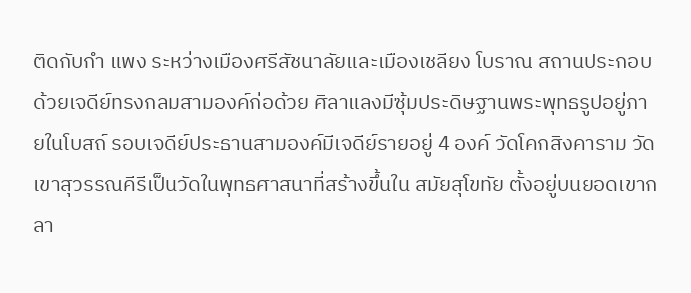ติดกับกำ แพง ระหว่างเมืองศรีสัชนาลัยและเมืองเชลียง โบราณ สถานประกอบด้วยเจดีย์ทรงกลมสามองค์ก่อด้วย ศิลาแลงมีซุ้มประดิษฐานพระพุทธรูปอยู่ภายในโบสถ์ รอบเจดีย์ประธานสามองค์มีเจดีย์รายอยู่ 4 องค์ วัดโคกสิงคาราม วัดเขาสุวรรณคีรีเป็นวัดในพุทธศาสนาที่สร้างขึ้นใน สมัยสุโขทัย ตั้งอยู่บนยอดเขากลา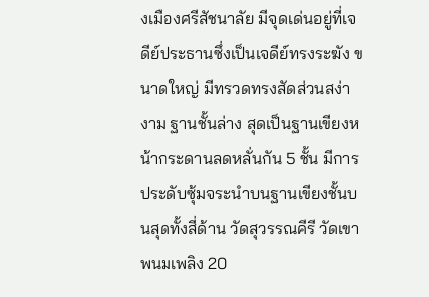งเมืองศรีสัชนาลัย มีจุดเด่นอยู่ที่เจดีย์ประธานซึ่งเป็นเจดีย์ทรงระฆัง ขนาดใหญ่ มีทรวดทรงสัดส่วนสง่างาม ฐานชั้นล่าง สุดเป็นฐานเขียงหน้ากระดานลดหลั่นกัน 5 ชั้น มีการ ประดับซุ้มจระนําบนฐานเขียงชั้นบนสุดทั้งสี่ด้าน วัดสุวรรณคีรี วัดเขาพนมเพลิง 20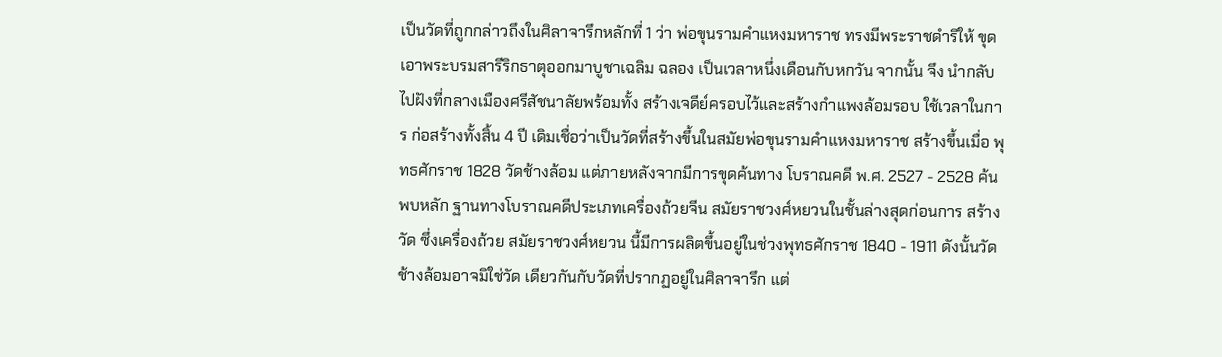เป็นวัดที่ถูกกล่าวถึงในศิลาจารึกหลักที่ 1 ว่า พ่อขุนรามคําแหงมหาราช ทรงมีพระราชดําริให้ ขุดเอาพระบรมสารีริกธาตุออกมาบูชาเฉลิม ฉลอง เป็นเวลาหนึ่งเดือนกับหกวัน จากนั้น จึง นํากลับไปฝังที่กลางเมืองศรีสัชนาลัยพร้อมทั้ง สร้างเจดีย์ครอบไว้และสร้างกําแพงล้อมรอบ ใช้เวลาในการ ก่อสร้างทั้งสิ้น 4 ปี เดิมเชื่อว่าเป็นวัดที่สร้างขึ้นในสมัยพ่อขุนรามคําแหงมหาราช สร้างขึ้นเมื่อ พุทธศักราช 1828 วัดช้างล้อม แต่ภายหลังจากมีการขุดค้นทาง โบราณคดี พ.ศ. 2527 - 2528 ค้นพบหลัก ฐานทางโบราณคดีประเภทเครื่องถ้วยจีน สมัยราชวงศ์หยวนในชั้นล่างสุดก่อนการ สร้างวัด ซึ่งเครื่องถ้วย สมัยราชวงศ์หยวน นี้มีการผลิตขึ้นอยู่ในช่วงพุทธศักราช 1840 - 1911 ดังนั้นวัดช้างล้อมอาจมิใช่วัด เดียวกันกับวัดที่ปรากฏอยู่ในศิลาจารึก แต่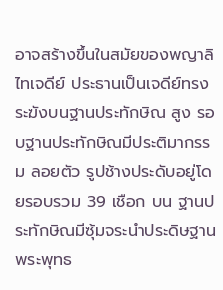อาจสร้างขึ้นในสมัยของพญาลิไทเจดีย์ ประธานเป็นเจดีย์ทรงระฆังบนฐานประทักษิณ สูง รอบฐานประทักษิณมีประติมากรรม ลอยตัว รูปช้างประดับอยู่โดยรอบรวม 39 เชือก บน ฐานประทักษิณมีซุ้มจระนําประดิษฐานพระพุทธ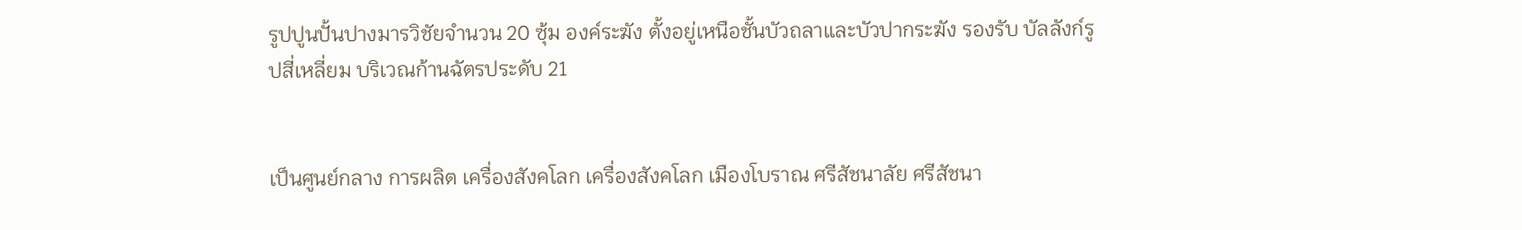รูปปูนปั้นปางมารวิชัยจํานวน 20 ซุ้ม องค์ระฆัง ตั้งอยู่เหนือชั้นบัวถลาและบัวปากระฆัง รองรับ บัลลังก์รูปสี่เหลี่ยม บริเวณก้านฉัตรประดับ 21


เป็นศูนย์กลาง การผลิต เครื่องสังคโลก เครื่องสังคโลก เมืองโบราณ ศรีสัชนาลัย ศรีสัชนา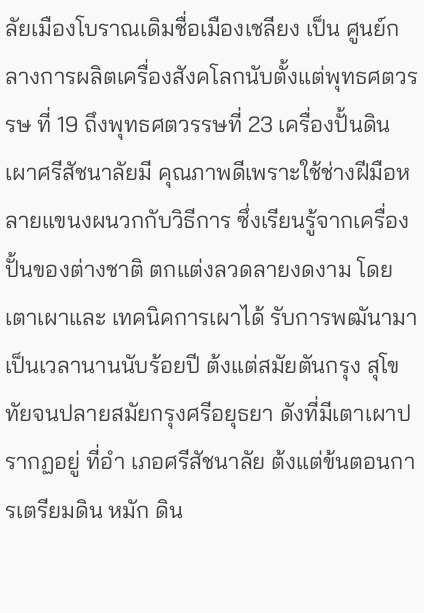ลัยเมืองโบราณเดิมชื่อเมืองเชลียง เป็น ศูนย์กลางการผลิตเครื่องสังคโลกนับตั้งแต่พุทธศตวรรษ ที่ 19 ถึงพุทธศตวรรษที่ 23 เครื่องปั้นดินเผาศรีสัชนาลัยมี คุณภาพดีเพราะใช้ช่างฝีมือหลายแขนงผนวกกับวิธีการ ซึ่งเรียนรู้จากเครื่องปั้นของต่างชาติ ตกแต่งลวดลายงดงาม โดยเตาเผาและ เทคนิคการเผาได้ รับการพฒันามาเป็นเวลานานนับร้อยปี ต้งแต่สมัยตันกรุง สุโขทัยจนปลายสมัยกรุงศรีอยุธยา ดังที่มีเตาเผาปรากฏอยู่ ที่อำ เภอศรีสัชนาลัย ต้งแต่ข้นตอนการเตรียมดิน หมัก ดิน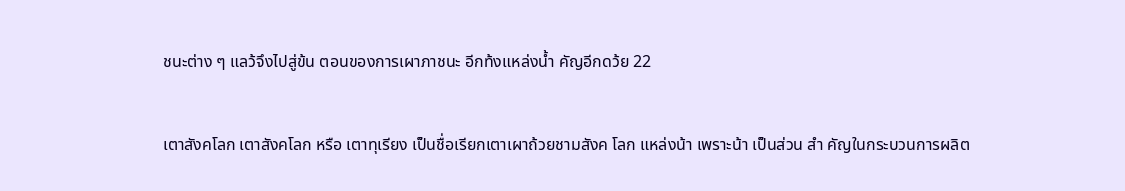ชนะต่าง ๆ แลว้จึงไปสู่ข้น ตอนของการเผาภาชนะ อีกท้งแหล่งน้ำ คัญอีกดว้ย 22


เตาสังคโลก เตาสังคโลก หรือ เตาทุเรียง เป็นชื่อเรียกเตาเผาถ้วยชามสังค โลก แหล่งน้า เพราะน้า เป็นส่วน สำ คัญในกระบวนการผลิต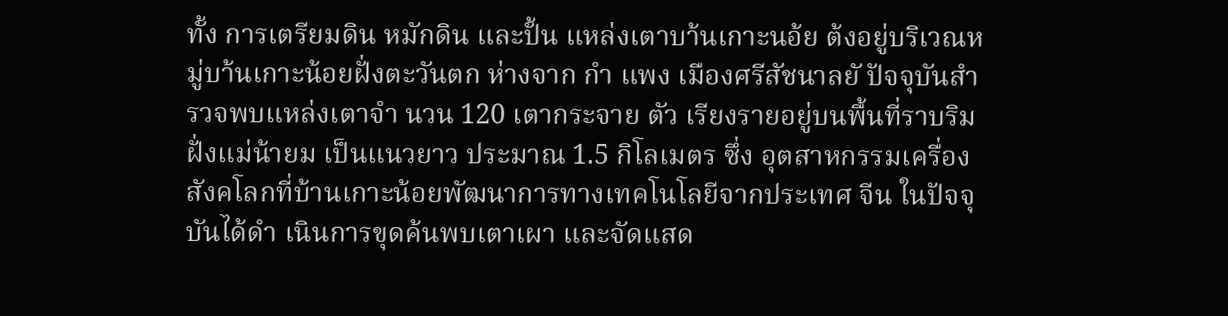ทั้ง การเตรียมดิน หมักดิน และปั้น แหล่งเตาบา้นเกาะนอ้ย ต้งอยู่บริเวณหมู่บา้นเกาะน้อยฝั่งตะวันตก ห่างจาก กำ แพง เมืองศรีสัชนาลยั ปัจจุบันสำ รวจพบแหล่งเตาจำ นวน 120 เตากระจาย ตัว เรียงรายอยู่บนพื้นที่ราบริมฝั่งแม่น้ายม เป็นแนวยาว ประมาณ 1.5 กิโลเมตร ซึ่ง อุตสาหกรรมเครื่องสังคโลกที่บ้านเกาะน้อยพัฒนาการทางเทคโนโลยีจากประเทศ จีน ในปัจจุบันได้ดำ เนินการขุดค้นพบเตาเผา และจัดแสด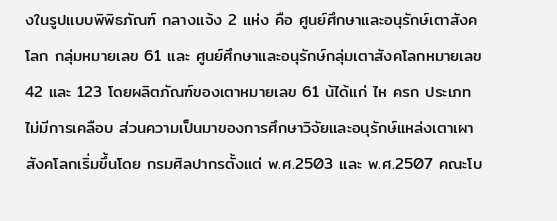งในรูปแบบพิพิธภัณฑ์ กลางแจ้ง 2 แห่ง คือ ศูนย์ศึกษาและอนุรักษ์เตาสังคโลก กลุ่มหมายเลข 61 และ ศูนย์ศึกษาและอนุรักษ์กลุ่มเตาสังคโลกหมายเลข 42 และ 123 โดยผลิตภัณฑ์ของเตาหมายเลข 61 น้ได้แก่ ไห ครก ประเภทไม่มีการเคลือบ ส่วนความเป็นมาของการศึกษาวิจัยและอนุรักษ์แหล่งเตาเผาสังคโลกเริ่มขึ้นโดย กรมศิลปากรตั้งแต่ พ.ศ.2503 และ พ.ศ.2507 คณะโบ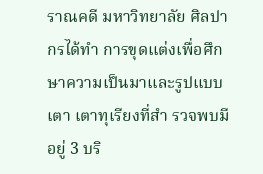ราณคดี มหาวิทยาลัย ศิลปากรได้ทำ การขุดแต่งเพื่อศึกษาความเป็นมาและรูปแบบเตา เตาทุเรียงที่สำ รวจพบมีอยู่ 3 บริ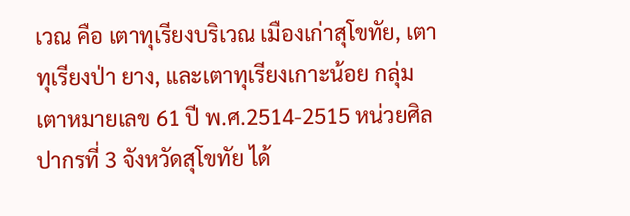เวณ คือ เตาทุเรียงบริเวณ เมืองเก่าสุโขทัย, เตาทุเรียงป่า ยาง, และเตาทุเรียงเกาะน้อย กลุ่มเตาหมายเลข 61 ปี พ.ศ.2514-2515 หน่วยศิลปากรที่ 3 จังหวัดสุโขทัย ได้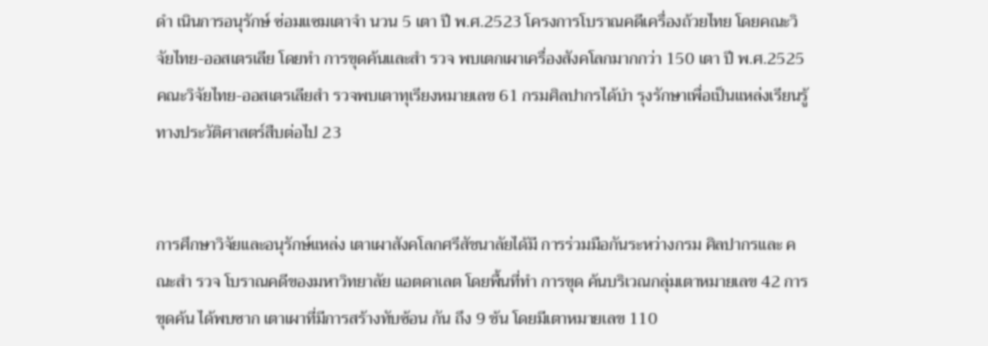ดำ เนินการอนุรักษ์ ซ่อมแซมเตาจำ นวน 5 เตา ปี พ.ศ.2523 โครงการโบราณคดีเครื่องถ้วยไทย โดยคณะวิจัยไทย-ออสเตรเลีย โดยทำ การขุดค้นและสำ รวจ พบเตกเผาเครื่องสังคโลกมากกว่า 150 เตา ปี พ.ศ.2525 คณะวิจัยไทย-ออสเตรเลียสำ รวจพบเตาทุเรียงหมายเลข 61 กรมศิลปากรได้บำ รุงรักษาเพื่อเป็นแหล่งเรียนรู้ทางประวัติศาสตร์สืบต่อไป 23


การศึกษาวิจัยและอนุรักษ์แหล่ง เตาเผาสังคโลกศรีสัชนาลัยได้มี การร่วมมือกันระหว่างกรม ศิลปากรและ คณะสำ รวจ โบราณคดีของมหาวิทยาลัย แอตดาเลต โดยพื้นที่ทำ การขุด ค้นบริเวณกลุ่มเตาหมายเลข 42 การขุดค้น ได้พบซาก เตาเผาที่มีการสร้างทับซ้อน กัน ถึง 9 ช้น โดยมีเตาหมายเลข 110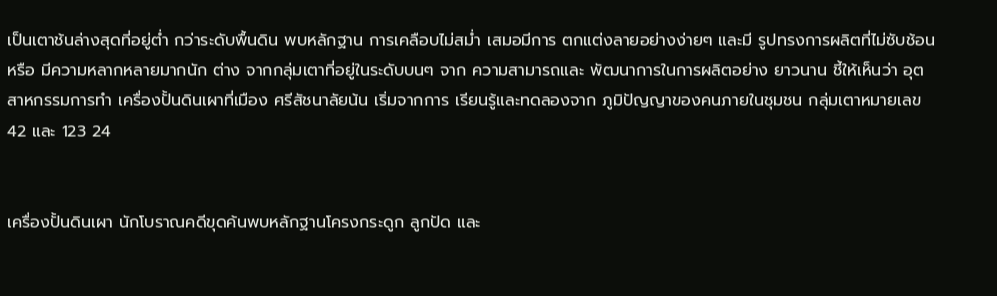เป็นเตาช้นล่างสุดที่อยู่ต่ำ กว่าระดับพื้นดิน พบหลักฐาน การเคลือบไม่สม่ำ เสมอมีการ ตกแต่งลายอย่างง่ายๆ และมี รูปทรงการผลิตที่ไม่ซับช้อนหรือ มีความหลากหลายมากนัก ต่าง จากกลุ่มเตาที่อยู่ในระดับบนๆ จาก ความสามารถและ พัฒนาการในการผลิตอย่าง ยาวนาน ชี้ให้เห็นว่า อุตสาหกรรมการทำ เครื่องปั้นดินเผาที่เมือง ศรีสัชนาลัยน้น เริ่มจากการ เรียนรู้และทดลองจาก ภูมิปัญญาของคนภายในชุมชน กลุ่มเตาหมายเลข 42 และ 123 24


เครื่องปั้นดินเผา นักโบราณคดีขุดค้นพบหลักฐานโครงกระดูก ลูกปัด และ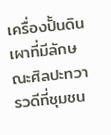เครื่องปั้นดินเผาที่มีลักษณะศิลปะทวารวดีที่ชุมชน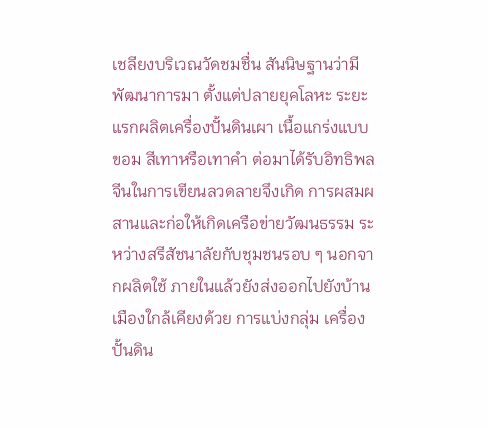เชลียงบริเวณวัดชมชื่น สันนิษฐานว่ามีพัฒนาการมา ตั้งแต่ปลายยุคโลหะ ระยะแรกผลิตเครื่องปั้นดินเผา เนื้อแกร่งแบบขอม สีเทาหรือเทาคำ ต่อมาได้รับอิทธิพลจีนในการเขียนลวดลายจึงเกิด การผสมผสานและก่อให้เกิดเครือข่ายวัฒนธรรม ระหว่างสรีสัชนาลัยกับชุมชนรอบ ๆ นอกจากผลิตใช้ ภายในแล้วยังส่งออกไปยังบ้านเมืองใกล้เคียงด้วย การแบ่งกลุ่ม เครื่องปั้นดิน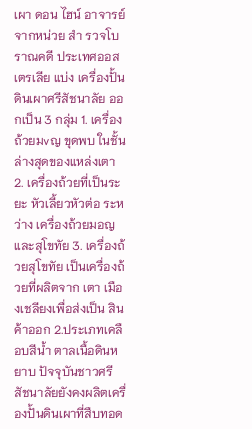เผา ดอน ไฮน์ อาจารย์จากหน่วย สำ รวจโบราณคดี ประเทศออสเตรเลีย แบ่ง เครื่องปั้นดินเผาศรีสัชนาลัย ออกเป็น 3 กลุ่ม 1. เครื่องถ้วยมvญ ขุดพบ ในชั้นล่างสุดของแหล่งเตา 2. เครื่องถ้วยที่เป็นระยะ หัวเลี้ยวหัวต่อ ระหว่าง เครื่องถ้วยมอญและสุโขทัย 3. เครื่องถ้วยสุโขทัย เป็นเครื่องถ้วยที่ผลิตจาก เตา เมืองเชลียงเพื่อส่งเป็น สินค้าออก 2.ประเภทเคลือบสีน้ำ ตาลเนื้อดินหยาบ ปัจจุบันชาวศรีสัชนาลัยยังคงผลิตเครื่องปั้นดินเผาที่สืบทอด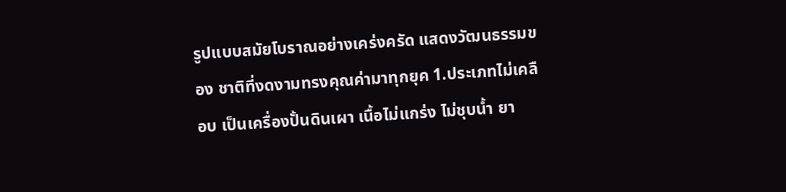รูปแบบสมัยโบราณอย่างเคร่งครัด แสดงวัฒนธรรมของ ชาติที่งดงามทรงคุณค่ามาทุกยุค 1.ประเภทไม่เคลือบ เป็นเครื่องปั้นดินเผา เนื้อไม่แกร่ง ไม่ชุบน้ำ ยา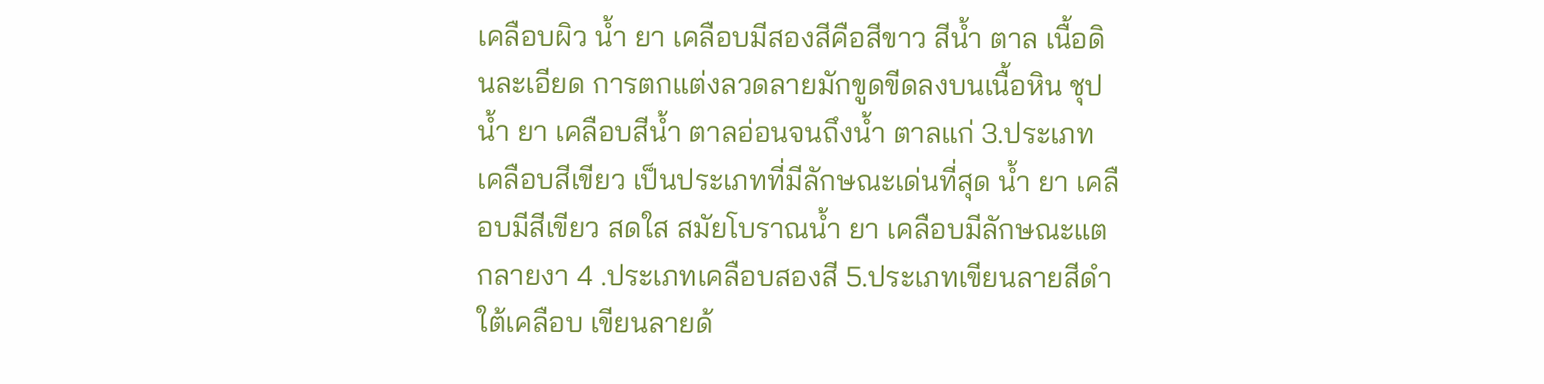เคลือบผิว น้ำ ยา เคลือบมีสองสีคือสีขาว สีน้ำ ตาล เนื้อดินละเอียด การตกแต่งลวดลายมักขูดขีดลงบนเนื้อหิน ชุปน้ำ ยา เคลือบสีน้ำ ตาลอ่อนจนถึงน้ำ ตาลแก่ 3.ประเภทเคลือบสีเขียว เป็นประเภทที่มีลักษณะเด่นที่สุด น้ำ ยา เคลือบมีสีเขียว สดใส สมัยโบราณน้ำ ยา เคลือบมีลักษณะแตกลายงา 4 .ประเภทเคลือบสองสี 5.ประเภทเขียนลายสีดำ ใต้เคลือบ เขียนลายด้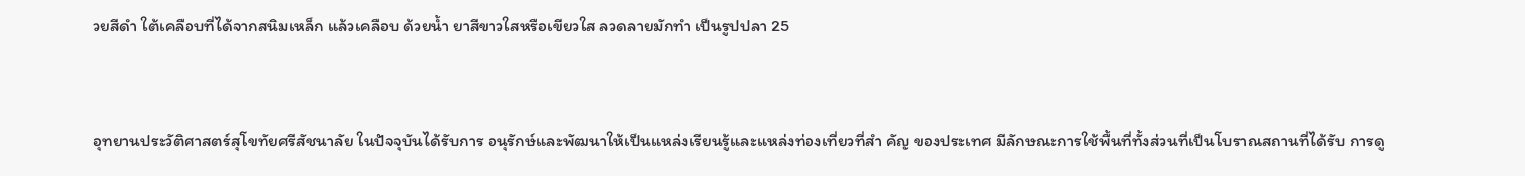วยสีดำ ใต้เคลือบที่ได้จากสนิมเหล็ก แล้วเคลือบ ด้วยน้ำ ยาสีขาวใสหรือเขียวใส ลวดลายมักทำ เป็นรูปปลา 25


อุทยานประวัติศาสตร์สุโขทัยศรีสัชนาลัย ในปัจจุบันได้รับการ อนุรักษ์และพัฒนาให้เป็นแหล่งเรียนรู้และแหล่งท่องเที่ยวที่สำ คัญ ของประเทศ มีลักษณะการใช้พื้นที่ทั้งส่วนที่เป็นโบราณสถานที่ได้รับ การดู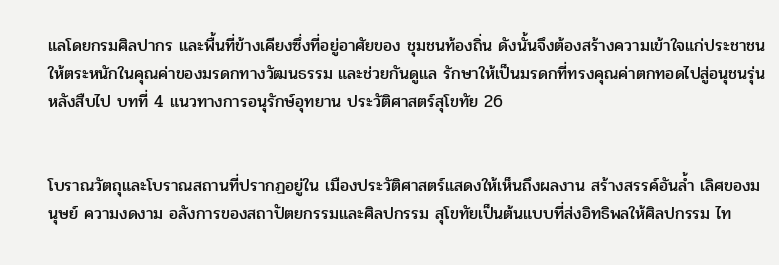แลโดยกรมศิลปากร และพื้นที่ข้างเคียงซึ่งที่อยู่อาศัยของ ชุมชนท้องถิ่น ดังนั้นจึงต้องสร้างความเข้าใจแก่ประชาชน ให้ตระหนักในคุณค่าของมรดกทางวัฒนธรรม และช่วยกันดูแล รักษาให้เป็นมรดกที่ทรงคุณค่าตกทอดไปสู่อนุชนรุ่นหลังสืบไป บทที่ 4 แนวทางการอนุรักษ์อุทยาน ประวัติศาสตร์สุโขทัย 26


โบราณวัตถุและโบราณสถานที่ปรากฏอยู่ใน เมืองประวัติศาสตร์แสดงให้เห็นถึงผลงาน สร้างสรรค์อันล้ำ เลิศของมนุษย์ ความงดงาม อลังการของสถาปัตยกรรมและศิลปกรรม สุโขทัยเป็นต้นแบบที่ส่งอิทธิพลให้ศิลปกรรม ไท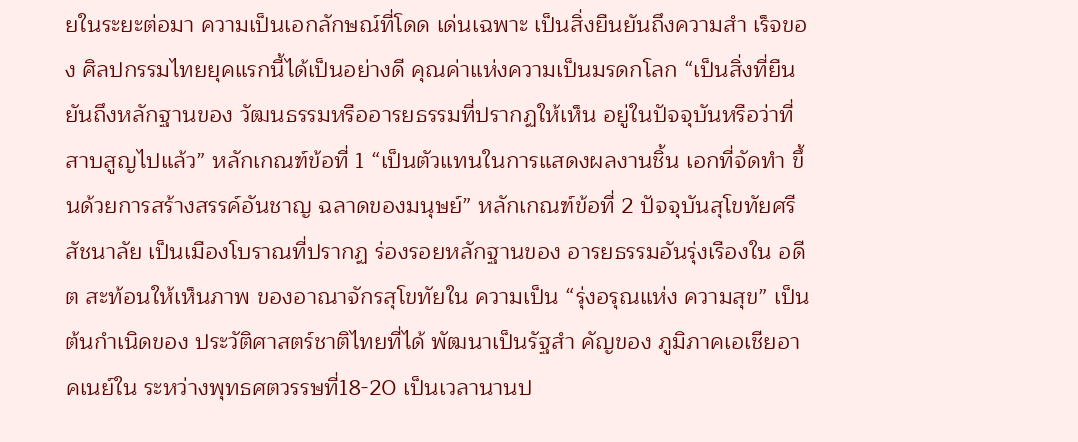ยในระยะต่อมา ความเป็นเอกลักษณ์ที่โดด เด่นเฉพาะ เป็นสิ่งยืนยันถึงความสำ เร็จของ ศิลปกรรมไทยยุคแรกนี้ได้เป็นอย่างดี คุณค่าแห่งความเป็นมรดกโลก “เป็นสิ่งที่ยืนยันถึงหลักฐานของ วัฒนธรรมหรืออารยธรรมที่ปรากฏให้เห็น อยู่ในปัจจุบันหรือว่าที่สาบสูญไปแล้ว” หลักเกณฑ์ข้อที่ 1 “เป็นตัวแทนในการแสดงผลงานชิ้น เอกที่จัดทำ ขึ้นด้วยการสร้างสรรค์อันชาญ ฉลาดของมนุษย์” หลักเกณฑ์ข้อที่ 2 ปัจจุบันสุโขทัยศรีสัชนาลัย เป็นเมืองโบราณที่ปรากฏ ร่องรอยหลักฐานของ อารยธรรมอันรุ่งเรืองใน อดีต สะท้อนให้เห็นภาพ ของอาณาจักรสุโขทัยใน ความเป็น “รุ่งอรุณแห่ง ความสุข” เป็นต้นกำเนิดของ ประวัติศาสตร์ชาติไทยที่ได้ พัฒนาเป็นรัฐสำ คัญของ ภูมิภาคเอเชียอาคเนย์ใน ระหว่างพุทธศตวรรษที่18-20 เป็นเวลานานป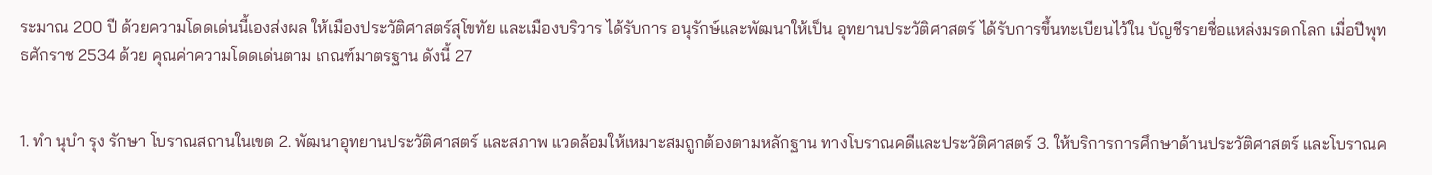ระมาณ 200 ปี ด้วยความโดดเด่นนี้เองส่งผล ให้เมืองประวัติศาสตร์สุโขทัย และเมืองบริวาร ได้รับการ อนุรักษ์และพัฒนาให้เป็น อุทยานประวัติศาสตร์ ได้รับการขึ้นทะเบียนไว้ใน บัญชีรายชื่อแหล่งมรดกโลก เมื่อปีพุทธศักราช 2534 ด้วย คุณค่าความโดดเด่นตาม เกณฑ์มาตรฐาน ดังนี้ 27


1. ทำ นุบำ รุง รักษา โบราณสถานในเขต 2. พัฒนาอุทยานประวัติศาสตร์ และสภาพ แวดล้อมให้เหมาะสมถูกต้องตามหลักฐาน ทางโบราณคดีและประวัติศาสตร์ 3. ให้บริการการศึกษาด้านประวัติศาสตร์ และโบราณค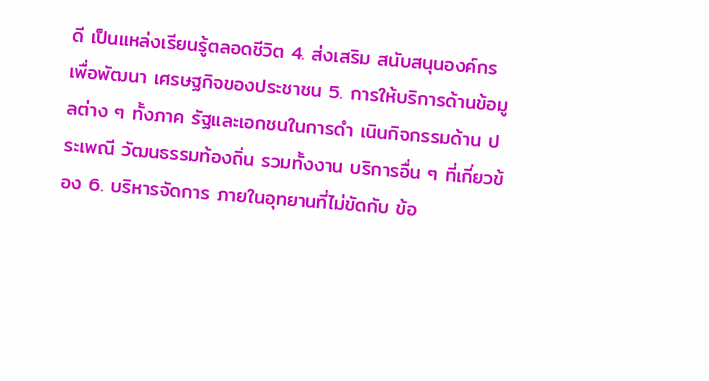ดี เป็นแหล่งเรียนรู้ตลอดชีวิต 4. ส่งเสริม สนับสนุนองค์กร เพื่อพัฒนา เศรษฐกิจของประชาชน 5. การให้บริการด้านข้อมูลต่าง ๆ ทั้งภาค รัฐและเอกชนในการดำ เนินกิจกรรมด้าน ประเพณี วัฒนธรรมท้องถิ่น รวมทั้งงาน บริการอื่น ๆ ที่เกี่ยวข้อง 6. บริหารจัดการ ภายในอุทยานที่ไม่ขัดกับ ข้อ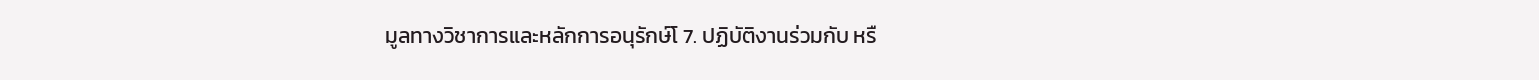มูลทางวิชาการและหลักการอนุรักษ์โ 7. ปฏิบัติงานร่วมกับ หรื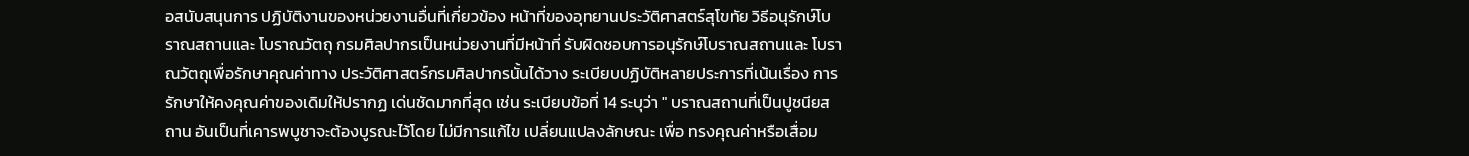อสนับสนุนการ ปฏิบัติงานของหน่วยงานอื่นที่เกี่ยวข้อง หน้าที่ของอุทยานประวัติศาสตร์สุโขทัย วิธีอนุรักษ์โบราณสถานและ โบราณวัตถุ กรมศิลปากรเป็นหน่วยงานที่มีหน้าที่ รับผิดชอบการอนุรักษ์โบราณสถานและ โบราณวัตถุเพื่อรักษาคุณค่าทาง ประวัติศาสตร์กรมศิลปากรนั้นได้วาง ระเบียบปฏิบัติหลายประการที่เน้นเรื่อง การรักษาให้คงคุณค่าของเดิมให้ปรากฏ เด่นชัดมากที่สุด เช่น ระเบียบข้อที่ 14 ระบุว่า " บราณสถานที่เป็นปูชนียสถาน อันเป็นที่เคารพบูชาจะต้องบูรณะไว้โดย ไม่มีการแก้ไข เปลี่ยนแปลงลักษณะ เพื่อ ทรงคุณค่าหรือเสื่อม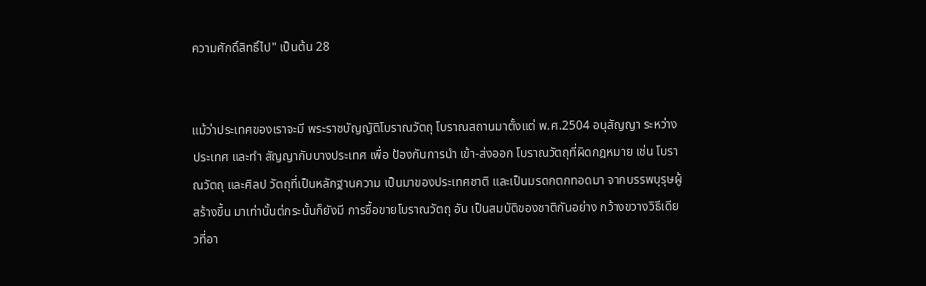ความศักดิ์สิทธิ์ไป" เป็นต้น 28


แม้ว่าประเทศของเราจะมี พระราชบัญญัติโบราณวัตถุ โบราณสถานมาตั้งแต่ พ.ศ.2504 อนุสัญญา ระหว่างประเทศ และทำ สัญญากับบางประเทศ เพื่อ ป้องกันการนำ เข้า-ส่งออก โบราณวัตถุที่ผิดกฎหมาย เช่น โบราณวัตถุ และศิลป วัตถุที่เป็นหลักฐานความ เป็นมาของประเทศชาติ และเป็นมรดกตกทอดมา จากบรรพบุรุษผู้สร้างขึ้น มาเท่านั้นต่กระนั้นก็ยังมี การซื้อขายโบราณวัตถุ อัน เป็นสมบัติของชาติกันอย่าง กว้างขวางวิธีเดียวที่อา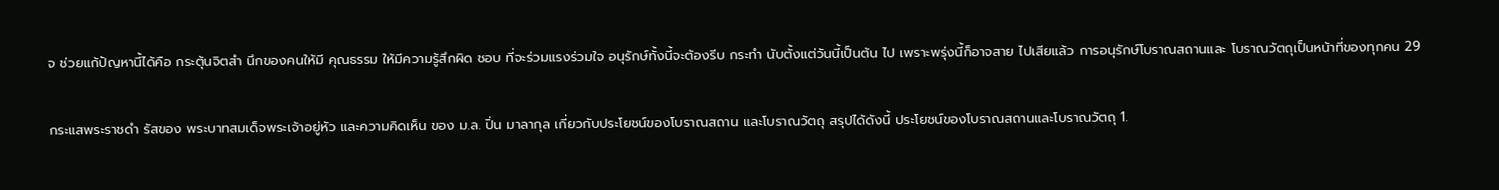จ ช่วยแก้ปัญหานี้ได้คือ กระตุ้นจิตสำ นึกของคนให้มี คุณธรรม ให้มีความรู้สึกผิด ชอบ ที่จะร่วมแรงร่วมใจ อนุรักษ์ทั้งนี้จะต้องรีบ กระทำ นับตั้งแต่วันนี้เป็นต้น ไป เพราะพรุ่งนี้ก็อาจสาย ไปเสียแล้ว การอนุรักษ์โบราณสถานและ โบราณวัตถุเป็นหน้าที่ของทุกคน 29


กระแสพระราชดำ รัสของ พระบาทสมเด็จพระเจ้าอยู่หัว และความคิดเห็น ของ ม.ล. ปิ่น มาลากุล เกี่ยวกับประโยชน์ของโบราณสถาน และโบราณวัตถุ สรุปได้ดังนี้ ประโยชน์ของโบราณสถานและโบราณวัตถุ 1.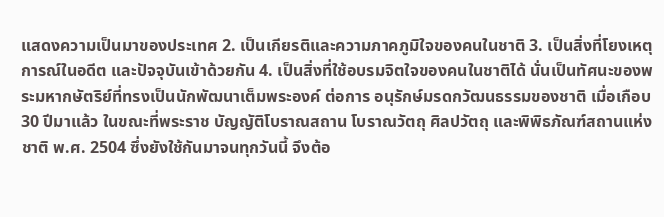แสดงความเป็นมาของประเทศ 2. เป็นเกียรติและความภาคภูมิใจของคนในชาติ 3. เป็นสิ่งที่โยงเหตุการณ์ในอดีต และปัจจุบันเข้าด้วยกัน 4. เป็นสิ่งที่ใช้อบรมจิตใจของคนในชาติได้ นั่นเป็นทัศนะของพระมหากษัตริย์ที่ทรงเป็นนักพัฒนาเต็มพระองค์ ต่อการ อนุรักษ์มรดกวัฒนธรรมของชาติ เมื่อเกือบ 30 ปีมาแล้ว ในขณะที่พระราช บัญญัติโบราณสถาน โบราณวัตถุ ศิลปวัตถุ และพิพิธภัณฑ์สถานแห่งชาติ พ.ศ. 2504 ซึ่งยังใช้กันมาจนทุกวันนี้ จึงต้อ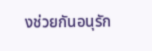งช่วยกันอนุรัก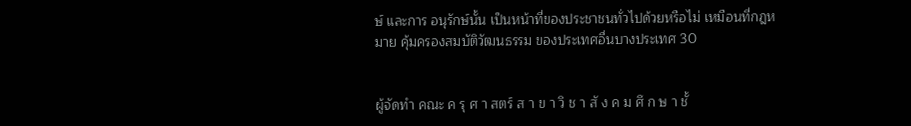ษ์ และการ อนุรักษ์นั้น เป็นหน้าที่ของประชาชนทั่วไปด้วยหรือไม่ เหมือนที่กฎหมาย คุ้มครองสมบัติวัฒนธรรม ของประเทศอื่นบางประเทศ 30


ผู้จัดทำ คณะ ค รุ ศ า สตร์ ส า ข า วิ ช า สั ง ค ม ศึ ก ษ า ชั้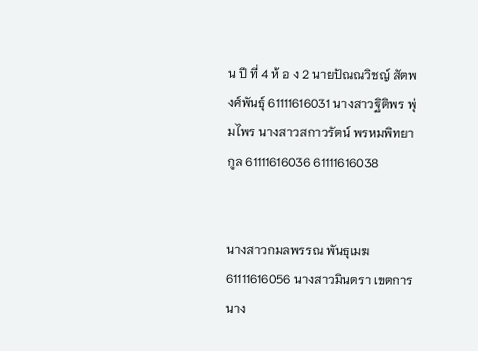น ปี ที่ 4 ห้ อ ง 2 นายปัณณวิชญ์ สัตพงศ์พันธุ์ 61111616031 นางสาวฐิติพร พุ่มไพร นางสาวสกาวรัตน์ พรหมพิทยากูล 61111616036 61111616038


นางสาวกมลพรรณ พันธุเมฆ 61111616056 นางสาวมินตรา เขตการ นาง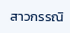สาวกรรณิ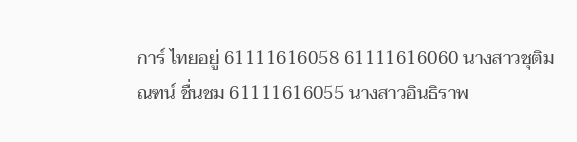การ์ ไทยอยู่ 61111616058 61111616060 นางสาวชุติมณฑน์ ชื่นชม 61111616055 นางสาวอินธิราพ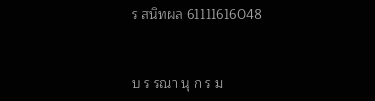ร สนิทผล 61111616048


บ ร รณา นุ ก ร ม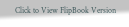Click to View FlipBook Version